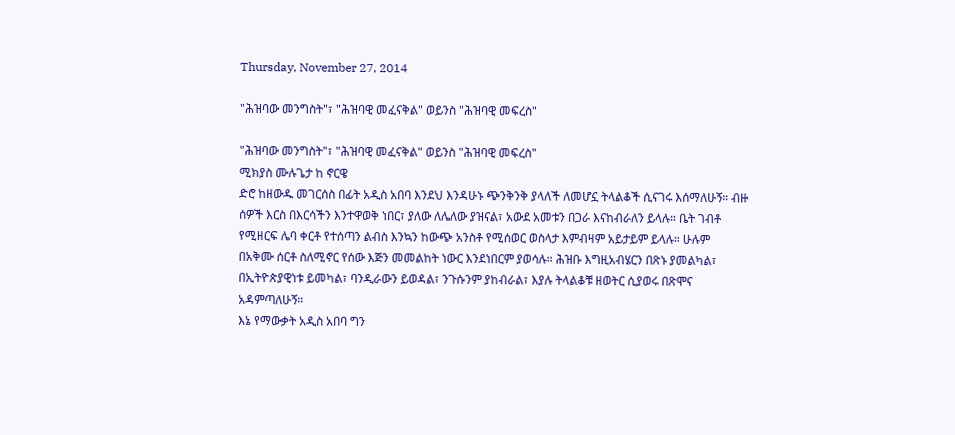Thursday, November 27, 2014

"ሕዝባው መንግስት"፣ "ሕዝባዊ መፈናቅል" ወይንስ "ሕዝባዊ መፍረስ"

"ሕዝባው መንግስት"፣ "ሕዝባዊ መፈናቅል" ወይንስ "ሕዝባዊ መፍረስ"
ሚክያስ ሙሉጌታ ከ ኖርዌ
ድሮ ከዘውዱ መገርሰስ በፊት አዲስ አበባ እንደህ እንዳሁኑ ጭንቅንቅ ያላለች ለመሆኗ ትላልቆች ሲናገሩ እሰማለሁኝ። ብዙ
ሰዎች እርስ በእርሳችን እንተዋወቅ ነበር፣ ያለው ለሌለው ያዝናል፣ አውደ አመቱን በጋራ እናከብራለን ይላሉ። ቤት ገብቶ
የሚዘርፍ ሌባ ቀርቶ የተሰጣን ልብስ እንኳን ከውጭ አንስቶ የሚሰወር ወስላታ እምብዛም አይታይም ይላሉ። ሁሉም
በአቅሙ ሰርቶ ስለሚኖር የሰው እጅን መመልከት ነውር እንደነበርም ያወሳሉ። ሕዝቡ እግዚአብሄርን በጽኑ ያመልካል፣
በኢትዮጵያዊነቱ ይመካል፣ ባንዲራውን ይወዳል፣ ንጉሱንም ያከብራል፣ እያሉ ትላልቆቹ ዘወትር ሲያወሩ በጽሞና
አዳምጣለሁኝ።
እኔ የማውቃት አዲስ አበባ ግን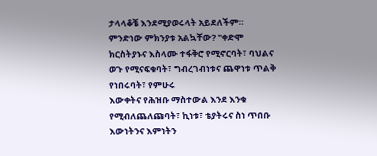ታላላቆቼ እንደሚያወሩላት አይደለችም። ምንድነው ምክንያቱ አልኳቸው? "ቀድሞ
ክርስትያኑና እስላሙ ተፋቅሮ የሚኖርባት፣ ባህልና ወጉ የሚናፍቁባት፣ ግብረገብነቱና ጨዋነቱ ጥልቅ የነበሩባት፣ የምሁሩ
እውቀትና የሕዝቡ ማስተውል እንደ እንቁ የሚብለጨለጩባት፣ ኪነቱ፣ ቴያትሩና ስነ ጥበቡ እውነትንና እምነትን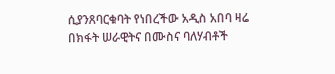ሲያንጸባርቁባት የነበረችው አዲስ አበባ ዛሬ በክፋት ሠራዊትና በሙስና ባለሃብቶች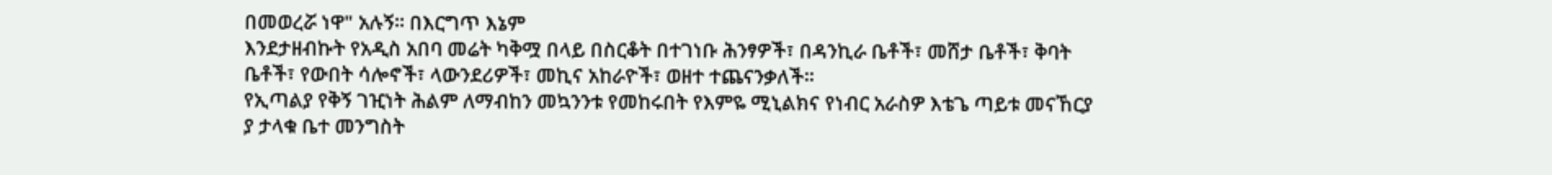በመወረሯ ነዋ" አሉኝ። በእርግጥ እኔም
እንደታዘብኩት የአዲስ አበባ መሬት ካቅሟ በላይ በስርቆት በተገነቡ ሕንፃዎች፣ በዳንኪራ ቤቶች፣ መሸታ ቤቶች፣ ቅባት
ቤቶች፣ የውበት ሳሎኖች፣ ላውንደሪዎች፣ መኪና አከራዮች፣ ወዘተ ተጨናንቃለች።
የኢጣልያ የቅኝ ገዢነት ሕልም ለማብከን መኳንንቱ የመከሩበት የእምዬ ሚኒልክና የነብር አራስዎ እቴጌ ጣይቱ መናኸርያ
ያ ታላቁ ቤተ መንግስት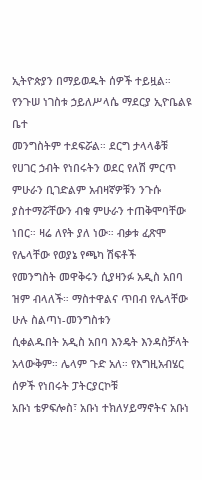ኢትዮጵያን በማይወዱት ሰዎች ተይዟል። የንጉሠ ነገስቱ ኃይለሥላሴ ማደርያ ኢዮቤልዩ ቤተ
መንግስትም ተደፍሯል። ደርግ ታላላቆቹ የሀገር ኃብት የነበሩትን ወደር የለሽ ምርጥ ምሁራን ቢገድልም አብዛኛዎቹን ንጉሱ
ያስተማሯቸውን ብቁ ምሁራን ተጠቅሞባቸው ነበር። ዛሬ ለየት ያለ ነው። ብቃቱ ፈጽሞ የሌላቸው የወያኔ የጫካ ሽፍቶች
የመንግስት መዋቅሩን ሲያዛንፉ አዲስ አበባ ዝም ብላለች። ማስተዋልና ጥበብ የሌላቸው ሁሉ ስልጣነ-መንግስቱን
ሲቀልዱበት አዲስ አበባ እንዴት እንዳስቻላት አላውቅም። ሌላም ጉድ አለ። የእግዚአብሄር ሰዎች የነበሩት ፓትርያርኮቹ
አቡነ ቴዎፍሎስ፣ አቡነ ተክለሃይማኖትና አቡነ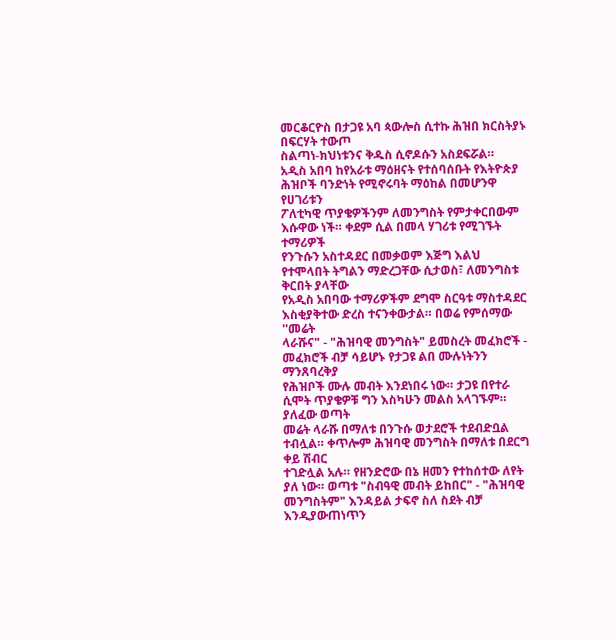መርቆርዮስ በታጋዩ አባ ጳውሎስ ሲተኩ ሕዝበ ክርስትያኑ በፍርሃት ተውጦ
ስልጣነ-ክህነቱንና ቅዱስ ሲኖዶሱን አስደፍሯል።
አዲስ አበባ ከየአራቱ ማዕዘናት የተሰባሰቡት የእትዮጵያ ሕዝቦች ባንድነት የሚኖሩባት ማዕከል በመሆንዋ የሀገሪቱን
ፖለቲካዊ ጥያቄዎችንም ለመንግስት የምታቀርበውም እሱዋው ነች። ቀደም ሲል በመላ ሃገሪቱ የሚገኙት ተማሪዎች
የንጉሱን አስተዳደር በመቃወም እጅግ እልህ የተሞላበት ትግልን ማድረጋቸው ሲታወስ፣ ለመንግስቱ ቅርበት ያላቸው
የአዲስ አበባው ተማሪዎችም ደግሞ ስርዓቱ ማስተዳደር እስቂያቅተው ድረስ ተናንቀውታል። በወሬ የምሰማው ''መሬት
ላራሹና" - "ሕዝባዊ መንግስት" ይመስረት መፈክሮች - መፈክሮች ብቻ ሳይሆኑ የታጋዩ ልበ ሙሉነትንን ማንጸባረቅያ
የሕዝቦች ሙሉ መብት እንደነበሩ ነው። ታጋዩ በየተራ ሲሞት ጥያቄዎቹ ግን እስካሁን መልስ አላገኙም። ያለፈው ወጣት
መሬት ላራሹ በማለቱ በንጉሱ ወታደሮች ተደብድቧል ተብሏል። ቀጥሎም ሕዝባዊ መንግስት በማለቱ በደርግ ቀይ ሽብር
ተገድሏል አሉ። የዘንድሮው በኔ ዘመን የተከሰተው ለየት ያለ ነው። ወጣቱ "ስብዓዊ መብት ይከበር" - "ሕዝባዊ
መንግስትም" እንዳይል ታፍኖ ስለ ስደት ብቻ እንዲያውጠነጥን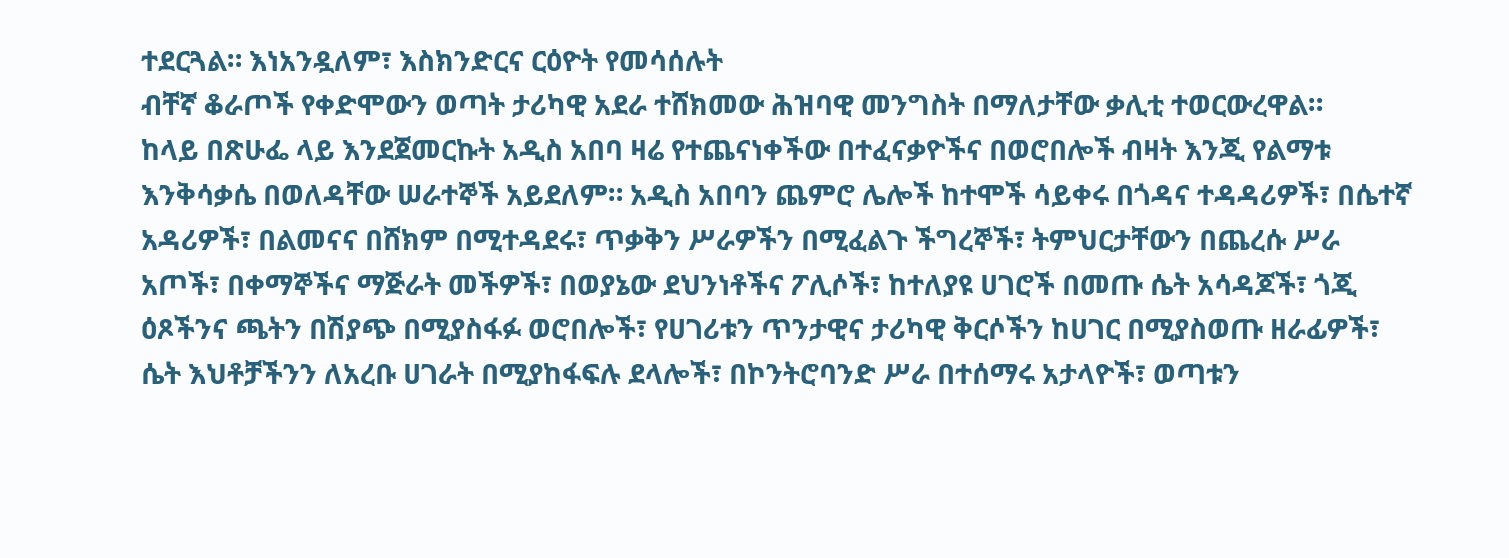ተደርጓል። እነአንዷለም፣ እስክንድርና ርዕዮት የመሳሰሉት
ብቸኛ ቆራጦች የቀድሞውን ወጣት ታሪካዊ አደራ ተሸክመው ሕዝባዊ መንግስት በማለታቸው ቃሊቲ ተወርውረዋል።
ከላይ በጽሁፌ ላይ እንደጀመርኩት አዲስ አበባ ዛሬ የተጨናነቀችው በተፈናቃዮችና በወሮበሎች ብዛት እንጂ የልማቱ
እንቅሳቃሴ በወለዳቸው ሠራተኞች አይደለም። አዲስ አበባን ጨምሮ ሌሎች ከተሞች ሳይቀሩ በጎዳና ተዳዳሪዎች፣ በሴተኛ
አዳሪዎች፣ በልመናና በሸክም በሚተዳደሩ፣ ጥቃቅን ሥራዎችን በሚፈልጉ ችግረኞች፣ ትምህርታቸውን በጨረሱ ሥራ
አጦች፣ በቀማኞችና ማጅራት መችዎች፣ በወያኔው ደህንነቶችና ፖሊሶች፣ ከተለያዩ ሀገሮች በመጡ ሴት አሳዳጆች፣ ጎጂ
ዕጾችንና ጫትን በሽያጭ በሚያስፋፉ ወሮበሎች፣ የሀገሪቱን ጥንታዊና ታሪካዊ ቅርሶችን ከሀገር በሚያስወጡ ዘራፊዎች፣
ሴት እህቶቻችንን ለአረቡ ሀገራት በሚያከፋፍሉ ደላሎች፣ በኮንትሮባንድ ሥራ በተሰማሩ አታላዮች፣ ወጣቱን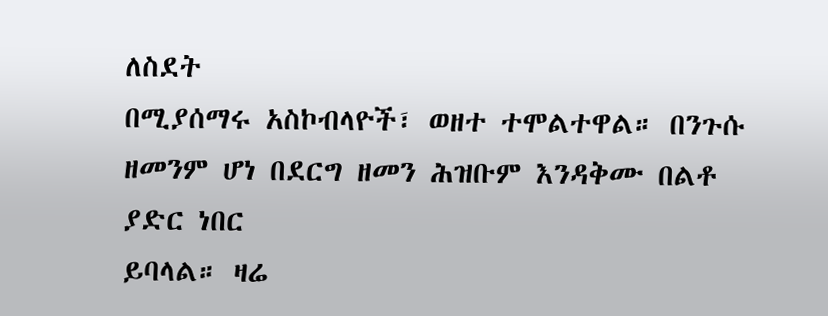ለስደት
በሚያሰማሩ አስኮብላዮች፣ ወዘተ ተሞልተዋል። በንጉሱ ዘመንም ሆነ በደርግ ዘመን ሕዝቡም እንዳቅሙ በልቶ ያድር ነበር
ይባላል። ዛሬ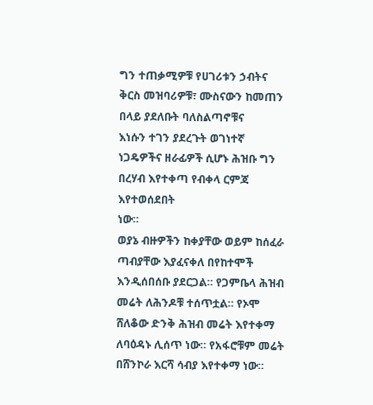ግን ተጠቃሚዎቹ የሀገሪቱን ኃብትና ቅርስ መዝባሪዎቹ፣ ሙስናውን ከመጠን በላይ ያደለቡት ባለስልጣኖቹና
እነሱን ተገን ያደረጉት ወገነተኛ ነጋዴዎችና ዘራፊዎች ሲሆኑ ሕዝቡ ግን በረሃብ እየተቀጣ የብቀላ ርምጃ እየተወሰደበት
ነው።
ወያኔ ብዙዎችን ከቀያቸው ወይም ከሰፈራ ጣብያቸው እያፈናቀለ በየከተሞች እንዲሰበሰቡ ያደርጋል። የጋምቤላ ሕዝብ
መሬት ለሕንዶቹ ተሰጥቷል። የኦሞ ሸለቆው ድንቅ ሕዝብ መሬት እየተቀማ ለባዕዳኑ ሊሰጥ ነው። የአፋሮቹም መሬት
በሸንኮራ እርሻ ሳብያ እየተቀማ ነው።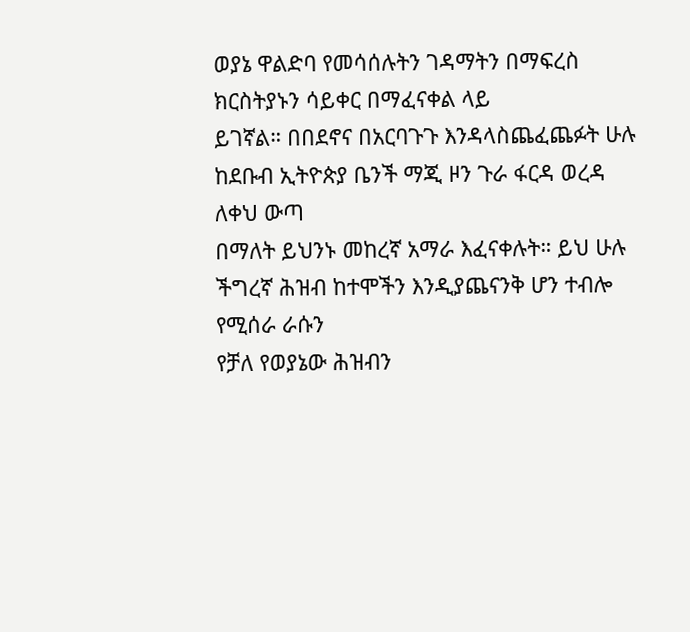ወያኔ ዋልድባ የመሳሰሉትን ገዳማትን በማፍረስ ክርስትያኑን ሳይቀር በማፈናቀል ላይ
ይገኛል። በበደኖና በአርባጉጉ እንዳላስጨፈጨፉት ሁሉ ከደቡብ ኢትዮጵያ ቤንች ማጂ ዞን ጉራ ፋርዳ ወረዳ ለቀህ ውጣ
በማለት ይህንኑ መከረኛ አማራ እፈናቀሉት። ይህ ሁሉ ችግረኛ ሕዝብ ከተሞችን እንዲያጨናንቅ ሆን ተብሎ የሚሰራ ራሱን
የቻለ የወያኔው ሕዝብን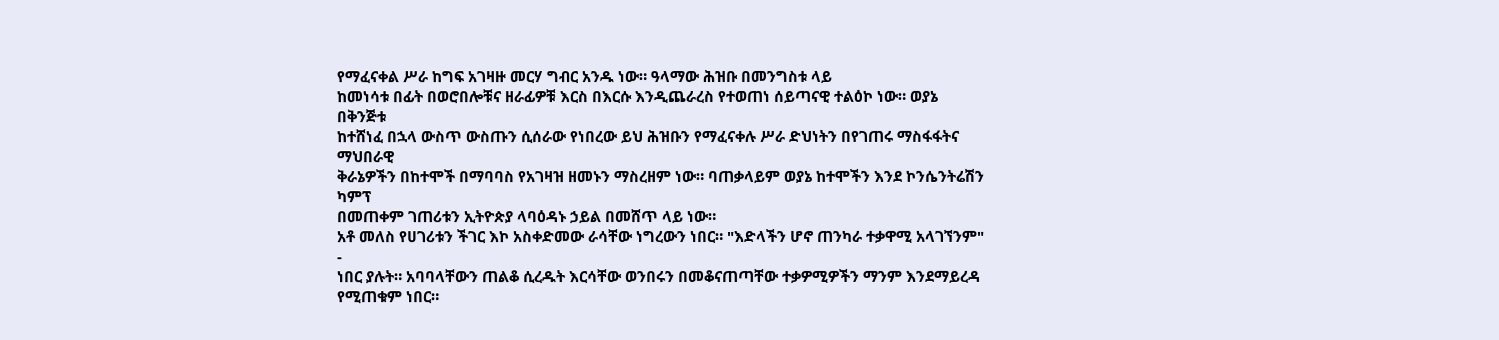የማፈናቀል ሥራ ከግፍ አገዛዙ መርሃ ግብር አንዱ ነው። ዓላማው ሕዝቡ በመንግስቱ ላይ
ከመነሳቱ በፊት በወሮበሎቹና ዘራፊዎቹ እርስ በእርሱ እንዲጨራረስ የተወጠነ ሰይጣናዊ ተልዕኮ ነው። ወያኔ በቅንጅቱ
ከተሸነፈ በኋላ ውስጥ ውስጡን ሲሰራው የነበረው ይህ ሕዝቡን የማፈናቀሉ ሥራ ድህነትን በየገጠሩ ማስፋፋትና ማህበራዊ
ቅራኔዎችን በከተሞች በማባባስ የአገዛዝ ዘመኑን ማስረዘም ነው። ባጠቃላይም ወያኔ ከተሞችን እንደ ኮንሴንትሬሽን ካምፕ
በመጠቀም ገጠሪቱን ኢትዮጵያ ላባዕዳኑ ኃይል በመሸጥ ላይ ነው።
አቶ መለስ የሀገሪቱን ችገር እኮ አስቀድመው ራሳቸው ነግረውን ነበር። "እድላችን ሆኖ ጠንካራ ተቃዋሚ አላገኘንም" -
ነበር ያሉት። አባባላቸውን ጠልቆ ሲረዱት እርሳቸው ወንበሩን በመቆናጠጣቸው ተቃዎሚዎችን ማንም እንደማይረዳ
የሚጠቁም ነበር።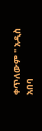ቀጥለውም " አዲስ አበባ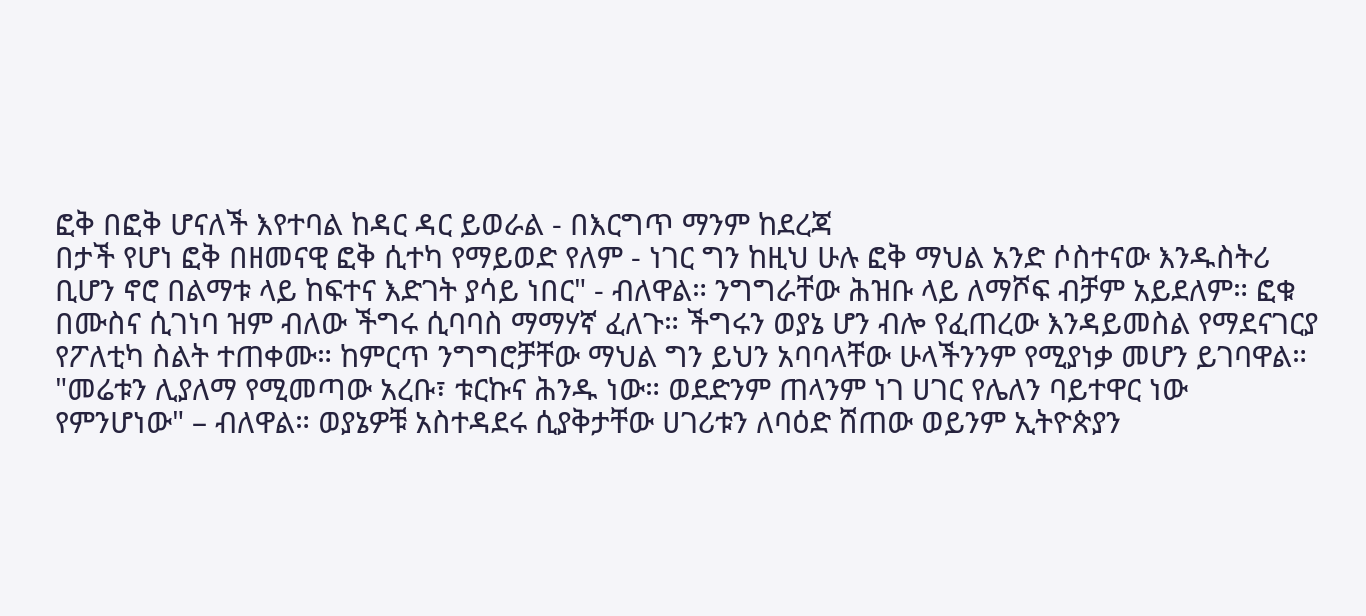ፎቅ በፎቅ ሆናለች እየተባል ከዳር ዳር ይወራል - በእርግጥ ማንም ከደረጃ
በታች የሆነ ፎቅ በዘመናዊ ፎቅ ሲተካ የማይወድ የለም - ነገር ግን ከዚህ ሁሉ ፎቅ ማህል አንድ ሶስተናው እንዱስትሪ
ቢሆን ኖሮ በልማቱ ላይ ከፍተና እድገት ያሳይ ነበር" - ብለዋል። ንግግራቸው ሕዝቡ ላይ ለማሾፍ ብቻም አይደለም። ፎቁ
በሙስና ሲገነባ ዝም ብለው ችግሩ ሲባባስ ማማሃኛ ፈለጉ። ችግሩን ወያኔ ሆን ብሎ የፈጠረው እንዳይመስል የማደናገርያ
የፖለቲካ ስልት ተጠቀሙ። ከምርጥ ንግግሮቻቸው ማህል ግን ይህን አባባላቸው ሁላችንንም የሚያነቃ መሆን ይገባዋል።
"መሬቱን ሊያለማ የሚመጣው አረቡ፣ ቱርኩና ሕንዱ ነው። ወደድንም ጠላንም ነገ ሀገር የሌለን ባይተዋር ነው
የምንሆነው" – ብለዋል። ወያኔዎቹ አስተዳደሩ ሲያቅታቸው ሀገሪቱን ለባዕድ ሸጠው ወይንም ኢትዮጵያን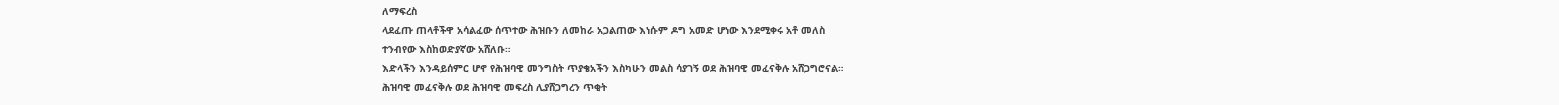ለማፍረስ
ላደፈጡ ጠላቶችዋ አሳልፈው ሰጥተው ሕዝቡን ለመከራ አጋልጠው እነሱም ዶግ አመድ ሆነው እንደሚቀሩ አቶ መለስ
ተንብየው እስከወድያኛው አሸለቡ።
እድላችን እንዳይሰምር ሆኖ የሕዝባዊ መንግስት ጥያቄአችን እስካሁን መልስ ሳያገኝ ወደ ሕዝባዊ መፈናቅሉ አሸጋግሮናል።
ሕዝባዊ መፈናቅሉ ወደ ሕዝባዊ መፍረስ ሊያሸጋግረን ጥቂት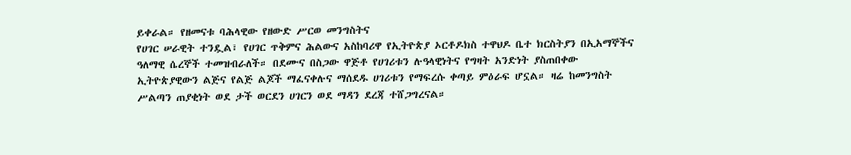ይቀራል። የዘመናቱ ባሕላዊው የዘውድ ሥርወ መንግስትና
የሀገር ሠራዊት ተንዷል፣ የሀገር ጥቅምና ሕልውና አስከባሪዋ የኢትዮጵያ ኦርቶዶክስ ተዋህዶ ቤተ ክርስትያን በኢአማኞችና
ዓለማዊ ሴረኞች ተመዝብራለች። በደሙና በስጋው ዋጅቶ የሀገሪቱን ሉዓላዊነትና የግዛት አንድነት ያስጠበቀው
ኢትዮጵያዊውን ልጅና የልጅ ልጆች ማፈናቀሉና ማሰደዱ ሀገሪቱን የማፍረሱ ቀጣይ ምዕራፍ ሆኗል። ዛሬ ከመንግስት
ሥልጣን ጠያቂነት ወደ ታች ወርደን ሀገርን ወደ ማዳን ደረጃ ተሸጋግረናል።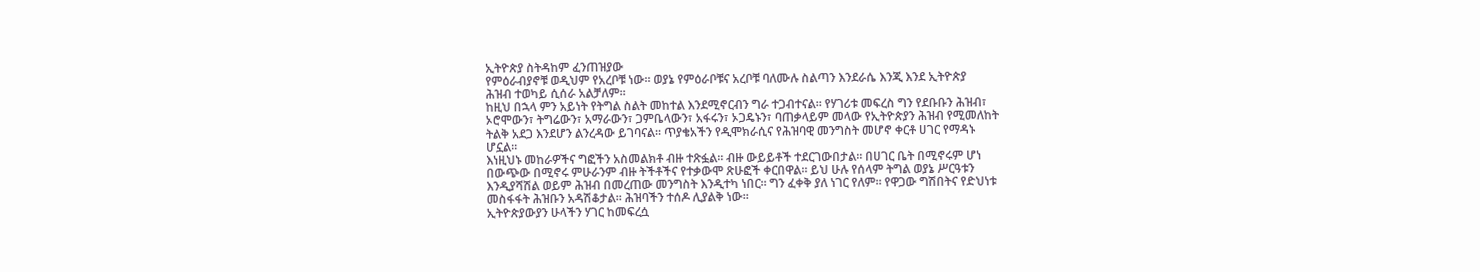ኢትዮጵያ ስትዳከም ፈንጠዝያው
የምዕራብያኖቹ ወዲህም የአረቦቹ ነው። ወያኔ የምዕራቦቹና አረቦቹ ባለሙሉ ስልጣን እንደራሴ እንጂ እንደ ኢትዮጵያ
ሕዝብ ተወካይ ሲሰራ አልቻለም።
ከዚህ በኋላ ምን አይነት የትግል ስልት መከተል እንደሚኖርብን ግራ ተጋብተናል። የሃገሪቱ መፍረስ ግን የደቡቡን ሕዝብ፣
ኦሮሞውን፣ ትግሬውን፣ አማራውን፣ ጋምቤላውን፣ አፋሩን፣ ኦጋዴኑን፣ ባጠቃላይም መላው የኢትዮጵያን ሕዝብ የሚመለከት
ትልቅ አደጋ እንደሆን ልንረዳው ይገባናል። ጥያቄአችን የዲሞክራሲና የሕዝባዊ መንግስት መሆኖ ቀርቶ ሀገር የማዳኑ
ሆኗል።
እነዚህኑ መከራዎችና ግፎችን አስመልክቶ ብዙ ተጽፏል። ብዙ ውይይቶች ተደርገውበታል። በሀገር ቤት በሚኖሩም ሆነ
በውጭው በሚኖሩ ምሁራንም ብዙ ትችቶችና የተቃውሞ ጽሁፎች ቀርበዋል። ይህ ሁሉ የሰላም ትግል ወያኔ ሥርዓቱን
እንዲያሻሽል ወይም ሕዝብ በመረጠው መንግስት እንዲተካ ነበር። ግን ፈቀቅ ያለ ነገር የለም። የዋጋው ግሽበትና የድህነቱ
መስፋፋት ሕዝቡን አዳሽቆታል። ሕዝባችን ተሰዶ ሊያልቅ ነው።
ኢትዮጵያውያን ሁላችን ሃገር ከመፍረሷ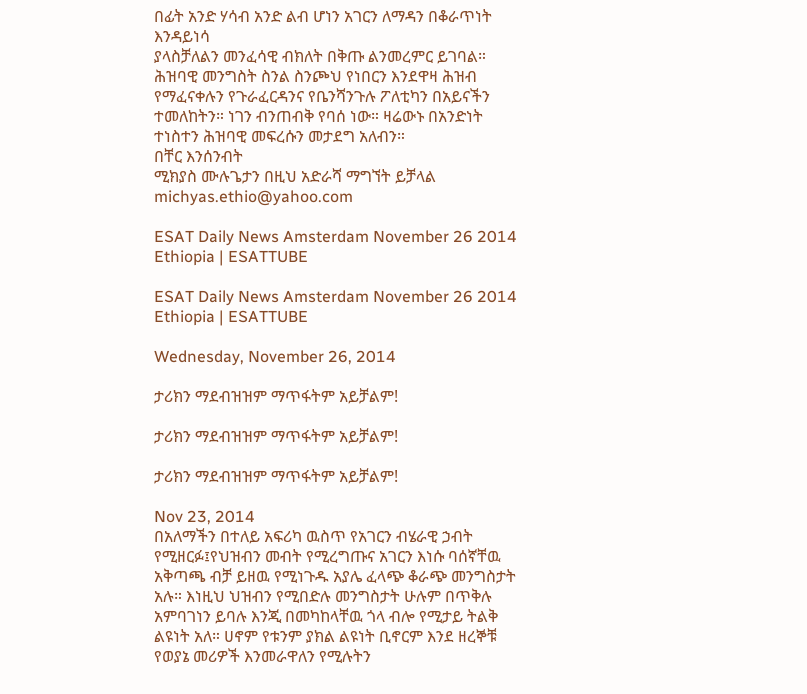በፊት አንድ ሃሳብ አንድ ልብ ሆነን አገርን ለማዳን በቆራጥነት እንዳይነሳ
ያላስቻለልን መንፈሳዊ ብክለት በቅጡ ልንመረምር ይገባል።
ሕዝባዊ መንግስት ስንል ስንጮህ የነበርን እንደዋዛ ሕዝብ የማፈናቀሉን የጉራፈርዳንና የቤንሻንጉሉ ፖለቲካን በአይናችን
ተመለከትን። ነገን ብንጠብቅ የባሰ ነው። ዛሬውኑ በአንድነት ተነስተን ሕዝባዊ መፍረሱን መታደግ አለብን።
በቸር እንሰንብት
ሚክያስ ሙሉጌታን በዚህ አድራሻ ማግኘት ይቻላል michyas.ethio@yahoo.com

ESAT Daily News Amsterdam November 26 2014 Ethiopia | ESATTUBE

ESAT Daily News Amsterdam November 26 2014 Ethiopia | ESATTUBE

Wednesday, November 26, 2014

ታሪክን ማደብዝዝም ማጥፋትም አይቻልም!

ታሪክን ማደብዝዝም ማጥፋትም አይቻልም!

ታሪክን ማደብዝዝም ማጥፋትም አይቻልም!

Nov 23, 2014
በአለማችን በተለይ አፍሪካ ዉስጥ የአገርን ብሄራዊ ኃብት የሚዘርፉ፤የህዝብን መብት የሚረግጡና አገርን እነሱ ባሰኛቸዉ አቅጣጫ ብቻ ይዘዉ የሚነጉዱ አያሌ ፈላጭ ቆራጭ መንግስታት አሉ። እነዚህ ህዝብን የሚበድሉ መንግስታት ሁሉም በጥቅሉ አምባገነን ይባሉ እንጂ በመካከላቸዉ ጎላ ብሎ የሚታይ ትልቅ ልዩነት አለ። ሀኖም የቱንም ያክል ልዩነት ቢኖርም እንደ ዘረኞቹ የወያኔ መሪዎች እንመራዋለን የሚሉትን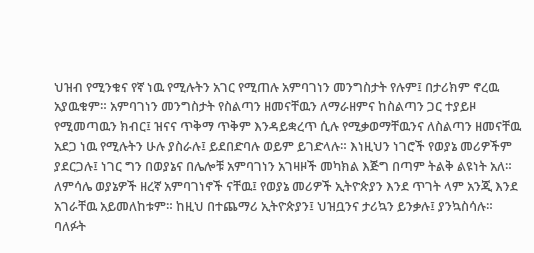ህዝብ የሚንቁና የኛ ነዉ የሚሉትን አገር የሚጠሉ አምባገነን መንግስታት የሉም፤ በታሪክም ኖረዉ አያዉቁም። አምባገነን መንግስታት የስልጣን ዘመናቸዉን ለማራዘምና ከስልጣን ጋር ተያይዞ የሚመጣዉን ክብር፤ ዝናና ጥቅማ ጥቅም እንዳይቋረጥ ሲሉ የሚቃወማቸዉንና ለስልጣን ዘመናቸዉ አደጋ ነዉ የሚሉትን ሁሉ ያስራሉ፤ ይደበድባሉ ወይም ይገድላሉ። እነዚህን ነገሮች የወያኔ መሪዎችም ያደርጋሉ፤ ነገር ግን በወያኔና በሌሎቹ አምባገነን አገዛዞች መካክል እጅግ በጣም ትልቅ ልዩነት አለ። ለምሳሌ ወያኔዎች ዘረኛ አምባገነኖች ናቸዉ፤ የወያኔ መሪዎች ኢትዮጵያን እንደ ጥገት ላም አንጂ እንደ አገራቸዉ አይመለከቱም። ከዚህ በተጨማሪ ኢትዮጵያን፤ ህዝቧንና ታሪኳን ይንቃሉ፤ ያንኳስሳሉ።
ባለፉት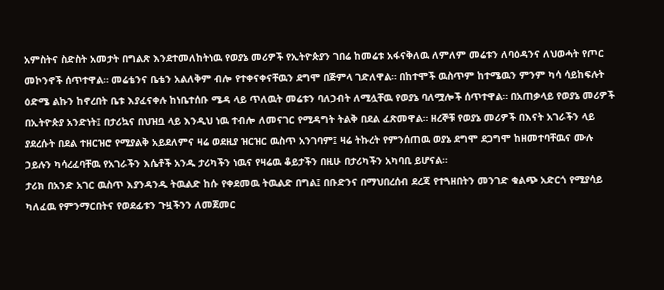አምስትና ስድስት አመታት በግልጽ እንደተመለከትነዉ የወያኔ መሪዎች የኢትዮጵያን ገበሬ ከመሬቱ አፋናቅለዉ ለምለም መሬቱን ለባዕዳንና ለህወሓት የጦር መኮንኖች ሰጥተዋል። መሬቴንና ቤቴን አልለቅም ብሎ የተቀናቀናቸዉን ደግሞ በጅምላ ገድለዋል። በከተሞች ዉስጥም ከተሜዉን ምንም ካሳ ሳይከፍሉት ዕድሜ ልኩን ከኖረበት ቤቱ እያፈናቀሉ ከነቤተሰቡ ሜዳ ላይ ጥለዉት መሬቱን ባለኃብት ለሚሏቸዉ የወያኔ ባለሟሎች ሰጥተዋል። በአጠቃላይ የወያኔ መሪዎች በኢትዮጵያ አንድነት፤ በታሪኳና በህዝቧ ላይ እንዲህ ነዉ ተብሎ ለመናገር የሚዳግት ትልቅ በደል ፈጽመዋል። ዘረኞቹ የወያኔ መሪዎች በእናት አገራችን ላይ ያደረሱት በደል ተዘርዝሮ የሚያልቅ አይደለምና ዛሬ ወደዚያ ዝርዝር ዉስጥ አንገባም፤ ዛሬ ትኩረት የምንሰጠዉ ወያኔ ደግሞ ደጋግሞ ከዘመተባቸዉና ሙሉ ኃይሉን ካሳረፈባቸዉ የአገራችን እሴቶች አንዱ ታሪካችን ነዉና የዛሬዉ ቆይታችን በዚሁ በታሪካችን አካባቢ ይሆናል።
ታሪክ በአንድ አገር ዉስጥ እያንዳንዱ ትዉልድ ከሱ የቀደመዉ ትዉልድ በግል፤ በቡድንና በማህበረሰብ ደረጃ የተጓዘበትን መንገድ ቁልጭ አድርጎ የሚያሳይ ካለፈዉ የምንማርበትና የወደፊቱን ጉዟችንን ለመጀመር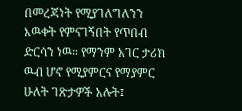በመረጃነት የሚያገለግለንን እዉቀት የምናገኝበት የጥበብ ድርሳን ነዉ። የማንም አገር ታሪክ ዉብ ሆኖ የሚያምርና የማያምር ሁለት ገጽታዎች አሉት፤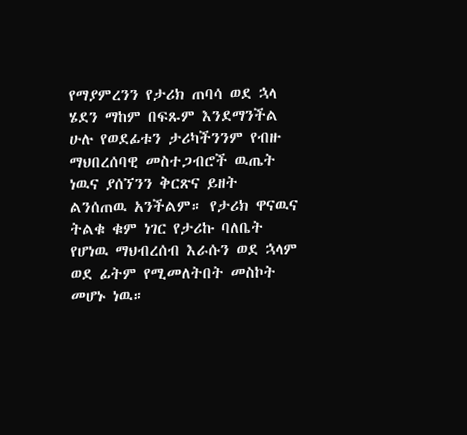የማያምረንን የታሪክ ጠባሳ ወደ ኋላ ሄደን ማከም በፍጹም እንደማንችል ሁሉ የወደፊቱን ታሪካችንንም የብዙ ማህበረሰባዊ መስተጋብሮች ዉጤት ነዉና ያሰኘንን ቅርጽና ይዘት ልንሰጠዉ አንችልም። የታሪክ ዋናዉና ትልቁ ቁም ነገር የታሪኩ ባለቤት የሆነዉ ማህብረሰብ እራሱን ወደ ኋላም ወደ ፊትም የሚመለትበት መስኮት መሆኑ ነዉ።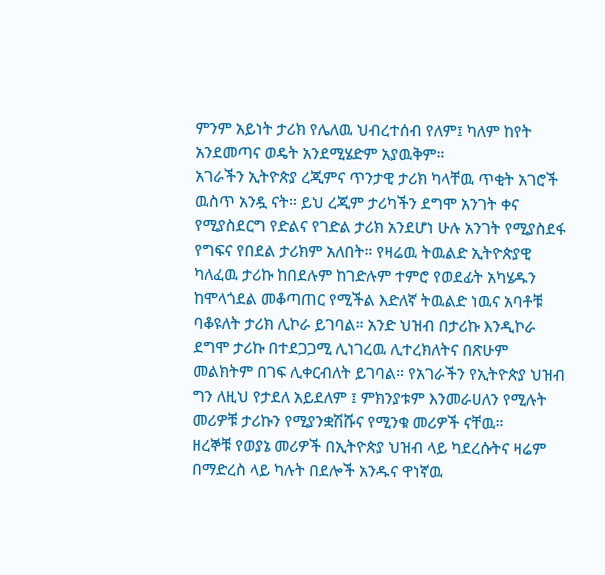ምንም አይነት ታሪክ የሌለዉ ህብረተሰብ የለም፤ ካለም ከየት አንደመጣና ወዴት አንደሚሄድም አያዉቅም።
አገራችን ኢትዮጵያ ረጂምና ጥንታዊ ታሪክ ካላቸዉ ጥቂት አገሮች ዉስጥ አንዷ ናት። ይህ ረጂም ታሪካችን ደግሞ አንገት ቀና የሚያስደርግ የድልና የገድል ታሪክ አንደሆነ ሁሉ አንገት የሚያስደፋ የግፍና የበደል ታሪክም አለበት። የዛሬዉ ትዉልድ ኢትዮጵያዊ ካለፈዉ ታሪኩ ከበደሉም ከገድሉም ተምሮ የወደፊት አካሄዱን ከሞላጎደል መቆጣጠር የሚችል እድለኛ ትዉልድ ነዉና አባቶቹ ባቆዩለት ታሪክ ሊኮራ ይገባል። አንድ ህዝብ በታሪኩ እንዲኮራ ደግሞ ታሪኩ በተደጋጋሚ ሊነገረዉ ሊተረክለትና በጽሁም መልክትም በገፍ ሊቀርብለት ይገባል። የአገራችን የኢትዮጵያ ህዝብ ግን ለዚህ የታደለ አይደለም ፤ ምክንያቱም እንመራሀለን የሚሉት መሪዎቹ ታሪኩን የሚያንቋሽሹና የሚንቁ መሪዎች ናቸዉ።
ዘረኞቹ የወያኔ መሪዎች በኢትዮጵያ ህዝብ ላይ ካደረሱትና ዛሬም በማድረስ ላይ ካሉት በደሎች አንዱና ዋነኛዉ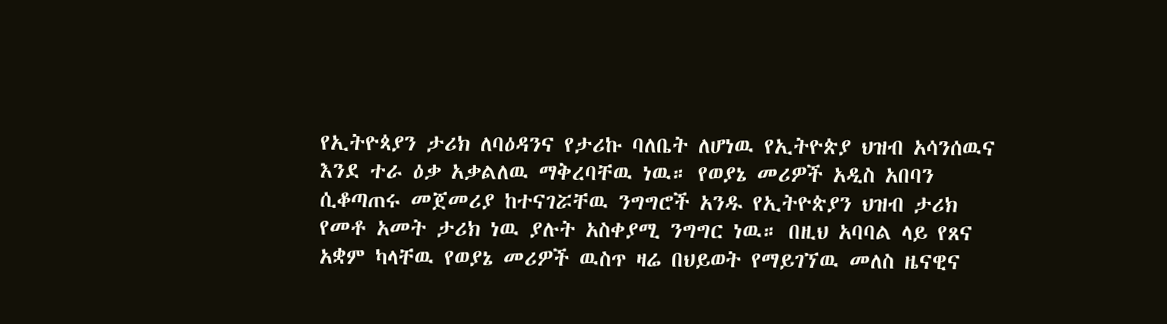የኢትዮጳያን ታሪክ ለባዕዳንና የታሪኩ ባለቤት ለሆነዉ የኢትዮጵያ ህዝብ አሳንሰዉና እንደ ተራ ዕቃ አቃልለዉ ማቅረባቸዉ ነዉ። የወያኔ መሪዎች አዲስ አበባን ሲቆጣጠሩ መጀመሪያ ከተናገሯቸዉ ንግግሮች አንዱ የኢትዮጵያን ህዝብ ታሪክ የመቶ አመት ታሪክ ነዉ ያሉት አስቀያሚ ንግግር ነዉ። በዚህ አባባል ላይ የጸና አቋም ካላቸዉ የወያኔ መሪዎች ዉስጥ ዛሬ በህይወት የማይገኘዉ መለስ ዜናዊና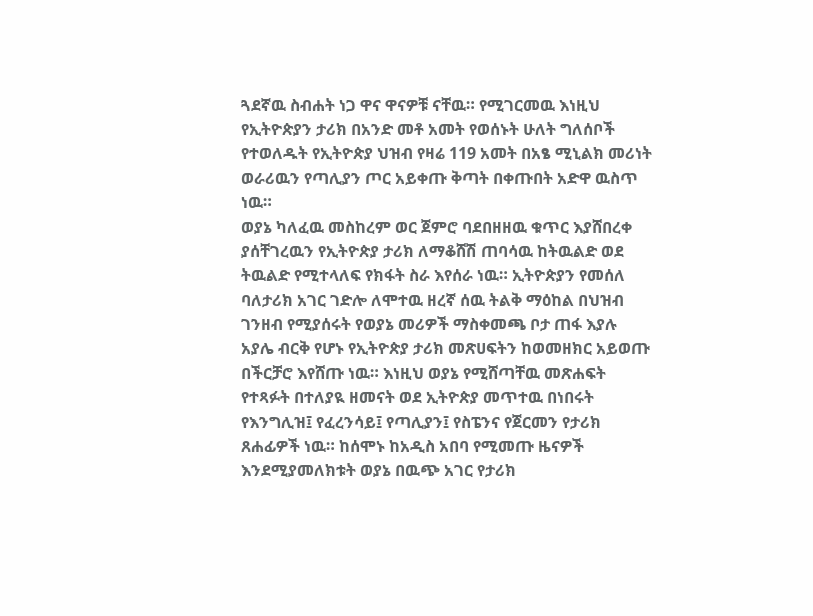ጓደኛዉ ስብሐት ነጋ ዋና ዋናዎቹ ናቸዉ። የሚገርመዉ እነዚህ የኢትዮጵያን ታሪክ በአንድ መቶ አመት የወሰኑት ሁለት ግለሰቦች የተወለዱት የኢትዮጵያ ህዝብ የዛሬ 119 አመት በአፄ ሚኒልክ መሪነት ወራሪዉን የጣሊያን ጦር አይቀጡ ቅጣት በቀጡበት አድዋ ዉስጥ ነዉ።
ወያኔ ካለፈዉ መስከረም ወር ጀምሮ ባደበዘዘዉ ቁጥር እያሸበረቀ ያሰቸገረዉን የኢትዮጵያ ታሪክ ለማቆሸሽ ጠባሳዉ ከትዉልድ ወደ ትዉልድ የሚተላለፍ የክፋት ስራ እየሰራ ነዉ። ኢትዮጵያን የመሰለ ባለታሪክ አገር ገድሎ ለሞተዉ ዘረኛ ሰዉ ትልቅ ማዕከል በህዝብ ገንዘብ የሚያሰሩት የወያኔ መሪዎች ማስቀመጫ ቦታ ጠፋ እያሉ አያሌ ብርቅ የሆኑ የኢትዮጵያ ታሪክ መጽሀፍትን ከወመዘክር አይወጡ በችርቻሮ እየሸጡ ነዉ። እነዚህ ወያኔ የሚሸጣቸዉ መጽሐፍት የተጻፉት በተለያዪ ዘመናት ወደ ኢትዮጵያ መጥተዉ በነበሩት የእንግሊዝ፤ የፈረንሳይ፤ የጣሊያን፤ የስፔንና የጀርመን የታሪክ ጸሐፊዎች ነዉ። ከሰሞኑ ከአዲስ አበባ የሚመጡ ዜናዎች እንደሚያመለክቱት ወያኔ በዉጭ አገር የታሪክ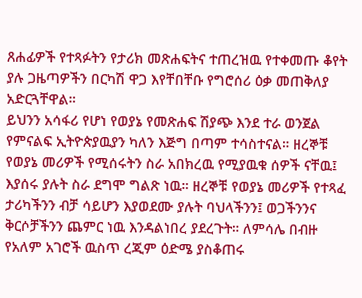ጸሐፊዎች የተጻፉትን የታሪክ መጽሐፍትና ተጠረዝዉ የተቀመጡ ቆየት ያሉ ጋዜጣዎችን በርካሽ ዋጋ እየቸበቸቡ የግሮሰሪ ዕቃ መጠቅለያ አድርጓቸዋል።
ይህንን አሳፋሪ የሆነ የወያኔ የመጽሐፍ ሽያጭ እንደ ተራ ወንጀል የምናልፍ ኢትዮጵያዉያን ካለን እጅግ በጣም ተሳስተናል። ዘረኞቹ የወያኔ መሪዎች የሚሰሩትን ስራ አበክረዉ የሚያዉቁ ሰዎች ናቸዉ፤ እያሰሩ ያሉት ስራ ደግሞ ግልጽ ነዉ። ዘረኞቹ የወያኔ መሪዎች የተጻፈ ታሪካችንን ብቻ ሳይሆን እያወደሙ ያሉት ባህላችንን፤ ወጋችንንና ቅርሶቻችንን ጨምር ነዉ እንዳልነበረ ያደረጉት። ለምሳሌ በብዙ የአለም አገሮች ዉስጥ ረጂም ዕድሜ ያስቆጠሩ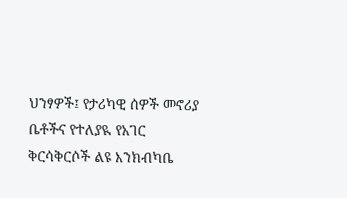ህንፃዎች፤ የታሪካዊ ሰዎች መኖሪያ ቤቶችና የተለያዪ የአገር ቅርሳቅርሶች ልዩ እንክብካቤ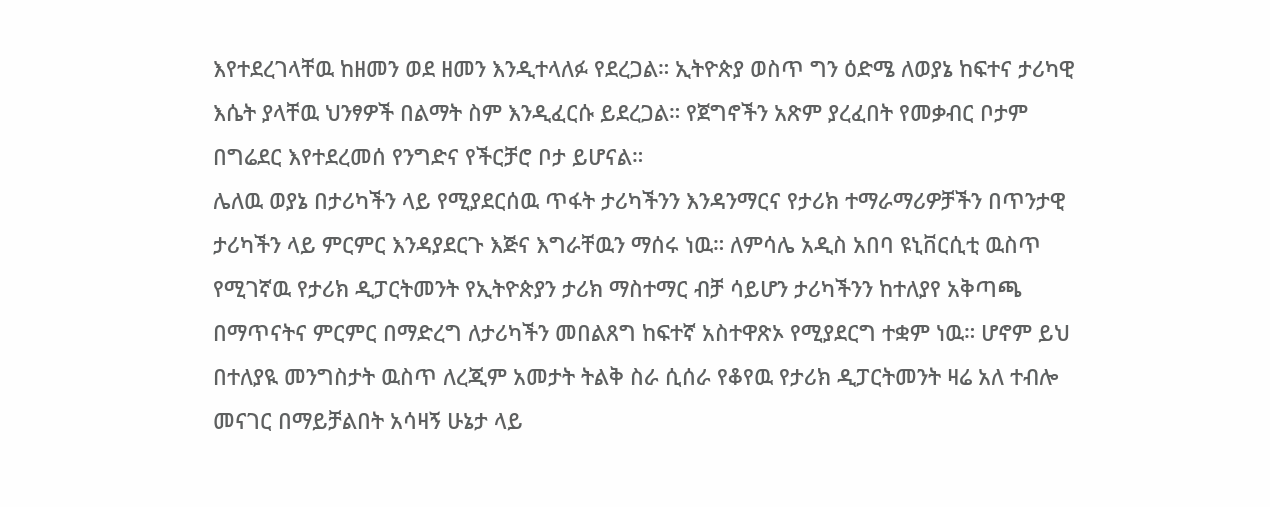እየተደረገላቸዉ ከዘመን ወደ ዘመን እንዲተላለፉ የደረጋል። ኢትዮጵያ ወስጥ ግን ዕድሜ ለወያኔ ከፍተና ታሪካዊ እሴት ያላቸዉ ህንፃዎች በልማት ስም እንዲፈርሱ ይደረጋል። የጀግኖችን አጽም ያረፈበት የመቃብር ቦታም በግሬደር እየተደረመሰ የንግድና የችርቻሮ ቦታ ይሆናል።
ሌለዉ ወያኔ በታሪካችን ላይ የሚያደርሰዉ ጥፋት ታሪካችንን እንዳንማርና የታሪክ ተማራማሪዎቻችን በጥንታዊ ታሪካችን ላይ ምርምር እንዳያደርጉ እጅና እግራቸዉን ማሰሩ ነዉ። ለምሳሌ አዲስ አበባ ዩኒቨርሲቲ ዉስጥ የሚገኛዉ የታሪክ ዲፓርትመንት የኢትዮጵያን ታሪክ ማስተማር ብቻ ሳይሆን ታሪካችንን ከተለያየ አቅጣጫ በማጥናትና ምርምር በማድረግ ለታሪካችን መበልጸግ ከፍተኛ አስተዋጽኦ የሚያደርግ ተቋም ነዉ። ሆኖም ይህ በተለያዪ መንግስታት ዉስጥ ለረጂም አመታት ትልቅ ስራ ሲሰራ የቆየዉ የታሪክ ዲፓርትመንት ዛሬ አለ ተብሎ መናገር በማይቻልበት አሳዛኝ ሁኔታ ላይ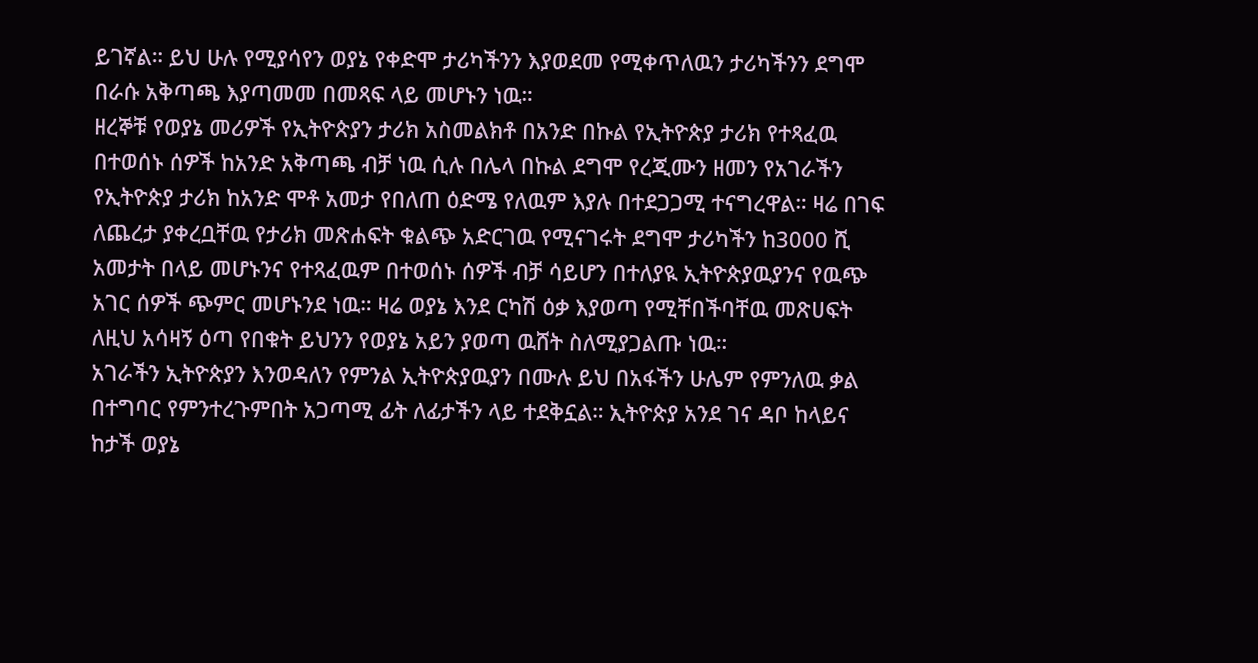ይገኛል። ይህ ሁሉ የሚያሳየን ወያኔ የቀድሞ ታሪካችንን እያወደመ የሚቀጥለዉን ታሪካችንን ደግሞ በራሱ አቅጣጫ እያጣመመ በመጻፍ ላይ መሆኑን ነዉ።
ዘረኞቹ የወያኔ መሪዎች የኢትዮጵያን ታሪክ አስመልክቶ በአንድ በኩል የኢትዮጵያ ታሪክ የተጻፈዉ በተወሰኑ ሰዎች ከአንድ አቅጣጫ ብቻ ነዉ ሲሉ በሌላ በኩል ደግሞ የረጂሙን ዘመን የአገራችን የኢትዮጵያ ታሪክ ከአንድ ሞቶ አመታ የበለጠ ዕድሜ የለዉም እያሉ በተደጋጋሚ ተናግረዋል። ዛሬ በገፍ ለጨረታ ያቀረቧቸዉ የታሪክ መጽሐፍት ቁልጭ አድርገዉ የሚናገሩት ደግሞ ታሪካችን ከ3000 ሺ አመታት በላይ መሆኑንና የተጻፈዉም በተወሰኑ ሰዎች ብቻ ሳይሆን በተለያዪ ኢትዮጵያዉያንና የዉጭ አገር ሰዎች ጭምር መሆኑንደ ነዉ። ዛሬ ወያኔ እንደ ርካሽ ዕቃ እያወጣ የሚቸበችባቸዉ መጽሀፍት ለዚህ አሳዛኝ ዕጣ የበቁት ይህንን የወያኔ አይን ያወጣ ዉሸት ስለሚያጋልጡ ነዉ።
አገራችን ኢትዮጵያን እንወዳለን የምንል ኢትዮጵያዉያን በሙሉ ይህ በአፋችን ሁሌም የምንለዉ ቃል በተግባር የምንተረጉምበት አጋጣሚ ፊት ለፊታችን ላይ ተደቅኗል። ኢትዮጵያ አንደ ገና ዳቦ ከላይና ከታች ወያኔ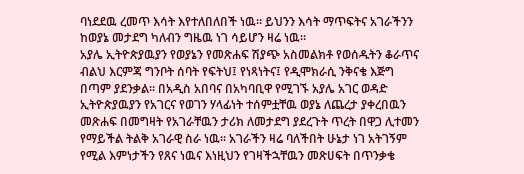ባነደደዉ ረመጥ እሳት እየተለበለበች ነዉ። ይህንን እሳት ማጥፍትና አገራችንን ከወያኔ መታደግ ካለብን ግዜዉ ነገ ሳይሆን ዛሬ ነዉ።
አያሌ ኢትዮጵያዉያን የወያኔን የመጽሐፍ ሽያጭ አስመልክቶ የወሰዱትን ቆራጥና ብልህ እርምጃ ግንቦት ሰባት የፍትህ፤ የነጻነትና፤ የዲሞክራሲ ንቅናቄ እጅግ በጣም ያደንቃል። በአዲስ አበባና በአካባቢዋ የሚገኙ አያሌ አገር ወዳድ ኢትዮጵያዉያን የአገርና የወገን ሃላፊነት ተሰምቷቸዉ ወያኔ ለጨረታ ያቀረበዉን መጽሐፍ በመግዛት የአገራቸዉን ታሪክ ለመታደግ ያደረጉት ጥረት በዋጋ ሊተመን የማይችል ትልቅ አገራዊ ስራ ነዉ። አገራችን ዛሬ ባለችበት ሁኔታ ነገ አትገኝም የሚል እምነታችን የጸና ነዉና እነዚህን የገዛችኋቸዉን መጽሀፍት በጥንቃቄ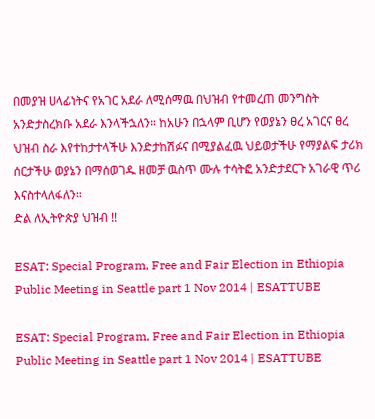በመያዝ ሀላፊነትና የአገር አደራ ለሚሰማዉ በህዝብ የተመረጠ መንግስት አንድታስረክቡ አደራ እንላችኋለን። ከአሁን በኋላም ቢሆን የወያኔን ፀረ አገርና ፀረ ህዝብ ስራ እየተከታተላችሁ እንድታከሽፉና በሚያልፈዉ ህይወታችሁ የማያልፍ ታሪክ ሰርታችሁ ወያኔን በማሰወገዱ ዘመቻ ዉስጥ ሙሉ ተሳትፎ አንድታደርጉ አገራዊ ጥሪ እናስተላለፋለን።
ድል ለኢትዮጵያ ህዝብ !!

ESAT: Special Program, Free and Fair Election in Ethiopia Public Meeting in Seattle part 1 Nov 2014 | ESATTUBE

ESAT: Special Program, Free and Fair Election in Ethiopia Public Meeting in Seattle part 1 Nov 2014 | ESATTUBE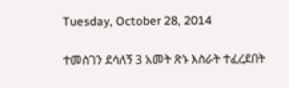Tuesday, October 28, 2014

ተመስገን ደሳለኝ 3 አመት ጽኑ እስራት ተፈረደበት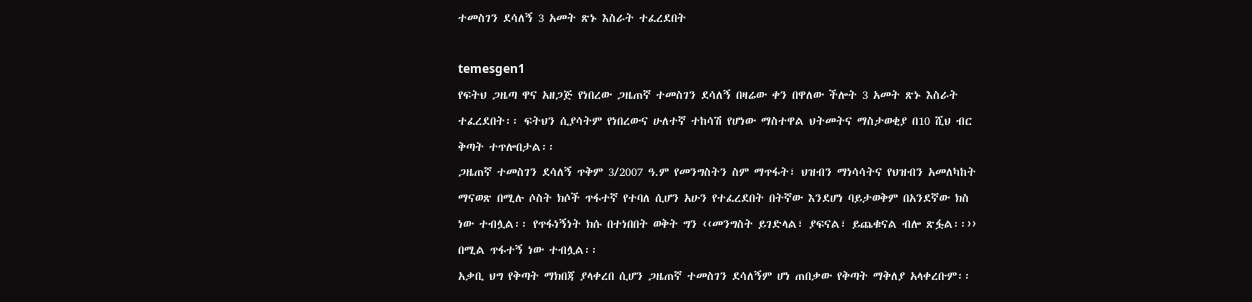ተመስገን ደሳለኝ 3 አመት ጽኑ እስራት ተፈረደበት

temesgen1
የፍትህ ጋዜጣ ዋና አዘጋጅ የነበረው ጋዜጠኛ ተመስገን ደሳለኝ በዛሬው ቀን በዋለው ችሎት 3 አመት ጽኑ እስራት ተፈረደበት፡፡ ፍትህን ሲያሳትም የነበረውና ሁለተኛ ተከሳሽ የሆነው ማስተዋል ህትመትና ማስታወቂያ በ10 ሺህ ብር ቅጣት ተጥሎበታል፡፡
ጋዜጠኛ ተመስገን ደሳለኝ ጥቅም 3/2007 ዓ.ም የመንግስትን ስም ማጥፋት፣ ህዝብን ማነሳሳትና የህዝብን አመለካከት ማናወጽ በሚሉ ሶስት ክሶች ጥፋተኛ የተባለ ሲሆን አሁን የተፈረደበት በትኛው እንደሆነ ባይታወቅም በአንደኛው ክስ ነው ተብሏል፡፡ የጥፋነኝነት ክሱ በተነበበት ወቅት ግን ‹‹መንግስት ይገድላል፣ ያፍናል፣ ይጨቁናል ብሎ ጽፏል፡፡›› በሚል ጥፋተኝ ነው ተብሏል፡፡
አቃቢ ህግ የቅጣት ማክበጃ ያላቀረበ ሲሆን ጋዜጠኛ ተመስገን ደሳለኝም ሆነ ጠበቃው የቅጣት ማቅለያ አላቀረቡም፡፡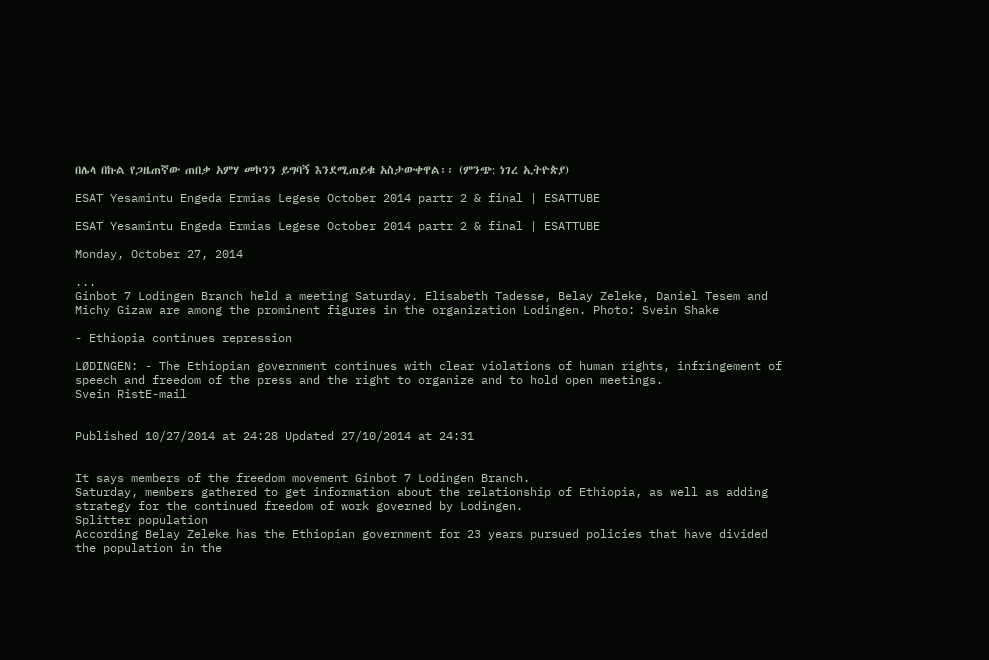በሌላ በኩል የጋዜጠኛው ጠበቃ አምሃ መኮንን ይግባኝ እንደሚጠይቁ አስታውቀዋል፡፡ (ምንጭ: ነገረ ኢትዮጵያ)

ESAT Yesamintu Engeda Ermias Legese October 2014 partr 2 & final | ESATTUBE

ESAT Yesamintu Engeda Ermias Legese October 2014 partr 2 & final | ESATTUBE

Monday, October 27, 2014

...
Ginbot 7 Lodingen Branch held a meeting Saturday. Elisabeth Tadesse, Belay Zeleke, Daniel Tesem and Michy Gizaw are among the prominent figures in the organization Lodingen. Photo: Svein Shake

- Ethiopia continues repression

LØDINGEN: - The Ethiopian government continues with clear violations of human rights, infringement of speech and freedom of the press and the right to organize and to hold open meetings.
Svein RistE-mail


Published 10/27/2014 at 24:28 Updated 27/10/2014 at 24:31


It says members of the freedom movement Ginbot 7 Lodingen Branch.
Saturday, members gathered to get information about the relationship of Ethiopia, as well as adding strategy for the continued freedom of work governed by Lodingen.
Splitter population
According Belay Zeleke has the Ethiopian government for 23 years pursued policies that have divided the population in the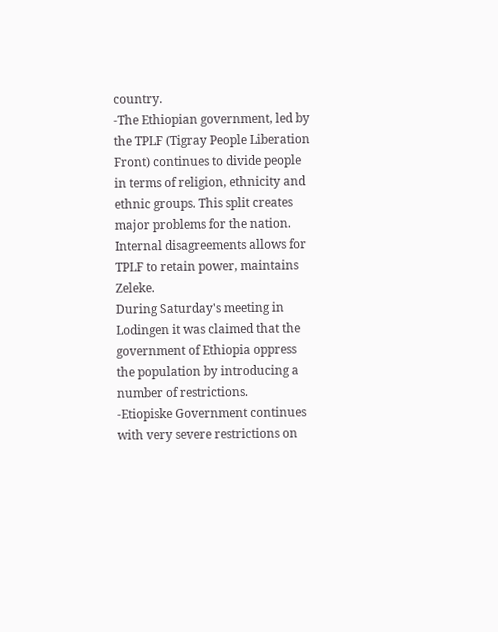country.
-The Ethiopian government, led by the TPLF (Tigray People Liberation Front) continues to divide people in terms of religion, ethnicity and ethnic groups. This split creates major problems for the nation. Internal disagreements allows for TPLF to retain power, maintains Zeleke.
During Saturday's meeting in Lodingen it was claimed that the government of Ethiopia oppress the population by introducing a number of restrictions.
-Etiopiske Government continues with very severe restrictions on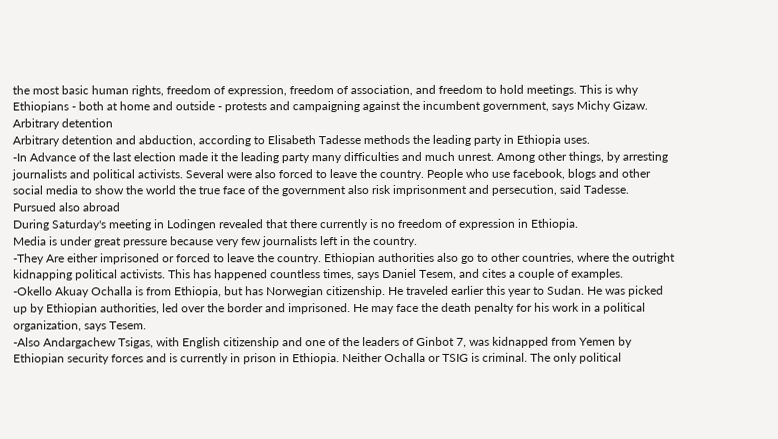the most basic human rights, freedom of expression, freedom of association, and freedom to hold meetings. This is why Ethiopians - both at home and outside - protests and campaigning against the incumbent government, says Michy Gizaw.
Arbitrary detention
Arbitrary detention and abduction, according to Elisabeth Tadesse methods the leading party in Ethiopia uses.
-In Advance of the last election made it the leading party many difficulties and much unrest. Among other things, by arresting journalists and political activists. Several were also forced to leave the country. People who use facebook, blogs and other social media to show the world the true face of the government also risk imprisonment and persecution, said Tadesse.
Pursued also abroad
During Saturday's meeting in Lodingen revealed that there currently is no freedom of expression in Ethiopia.
Media is under great pressure because very few journalists left in the country.
-They Are either imprisoned or forced to leave the country. Ethiopian authorities also go to other countries, where the outright kidnapping political activists. This has happened countless times, says Daniel Tesem, and cites a couple of examples.
-Okello Akuay Ochalla is from Ethiopia, but has Norwegian citizenship. He traveled earlier this year to Sudan. He was picked up by Ethiopian authorities, led over the border and imprisoned. He may face the death penalty for his work in a political organization, says Tesem.
-Also Andargachew Tsigas, with English citizenship and one of the leaders of Ginbot 7, was kidnapped from Yemen by Ethiopian security forces and is currently in prison in Ethiopia. Neither Ochalla or TSIG is criminal. The only political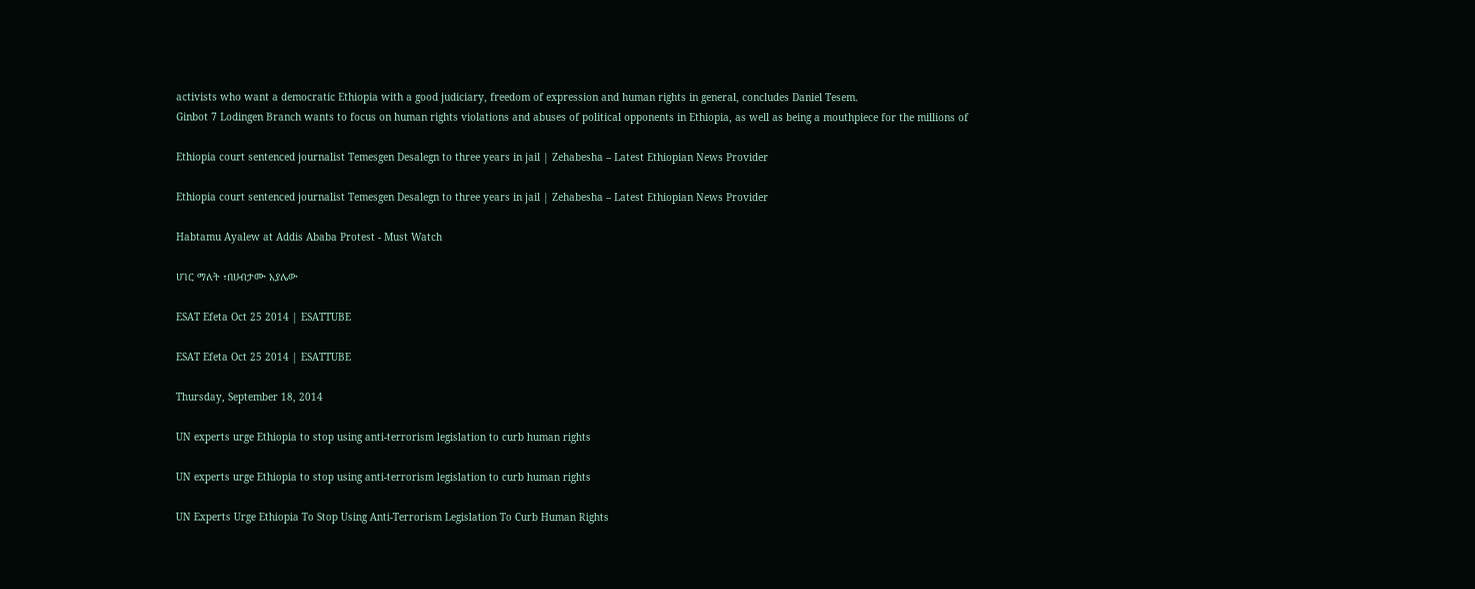activists who want a democratic Ethiopia with a good judiciary, freedom of expression and human rights in general, concludes Daniel Tesem.
Ginbot 7 Lodingen Branch wants to focus on human rights violations and abuses of political opponents in Ethiopia, as well as being a mouthpiece for the millions of

Ethiopia court sentenced journalist Temesgen Desalegn to three years in jail | Zehabesha – Latest Ethiopian News Provider

Ethiopia court sentenced journalist Temesgen Desalegn to three years in jail | Zehabesha – Latest Ethiopian News Provider

Habtamu Ayalew at Addis Ababa Protest - Must Watch

ሀገር ማለት ፣በሀብታሙ አያሌው

ESAT Efeta Oct 25 2014 | ESATTUBE

ESAT Efeta Oct 25 2014 | ESATTUBE

Thursday, September 18, 2014

UN experts urge Ethiopia to stop using anti-terrorism legislation to curb human rights

UN experts urge Ethiopia to stop using anti-terrorism legislation to curb human rights

UN Experts Urge Ethiopia To Stop Using Anti-Terrorism Legislation To Curb Human Rights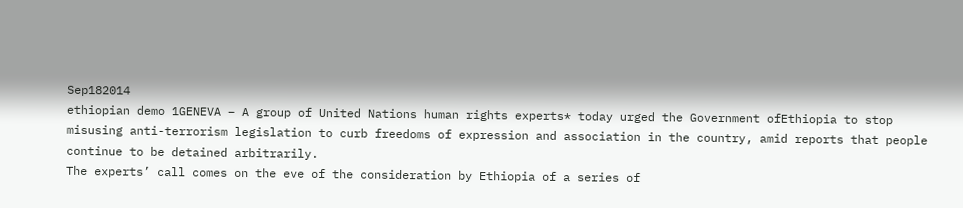Sep182014
ethiopian demo 1GENEVA – A group of United Nations human rights experts* today urged the Government ofEthiopia to stop misusing anti-terrorism legislation to curb freedoms of expression and association in the country, amid reports that people continue to be detained arbitrarily.
The experts’ call comes on the eve of the consideration by Ethiopia of a series of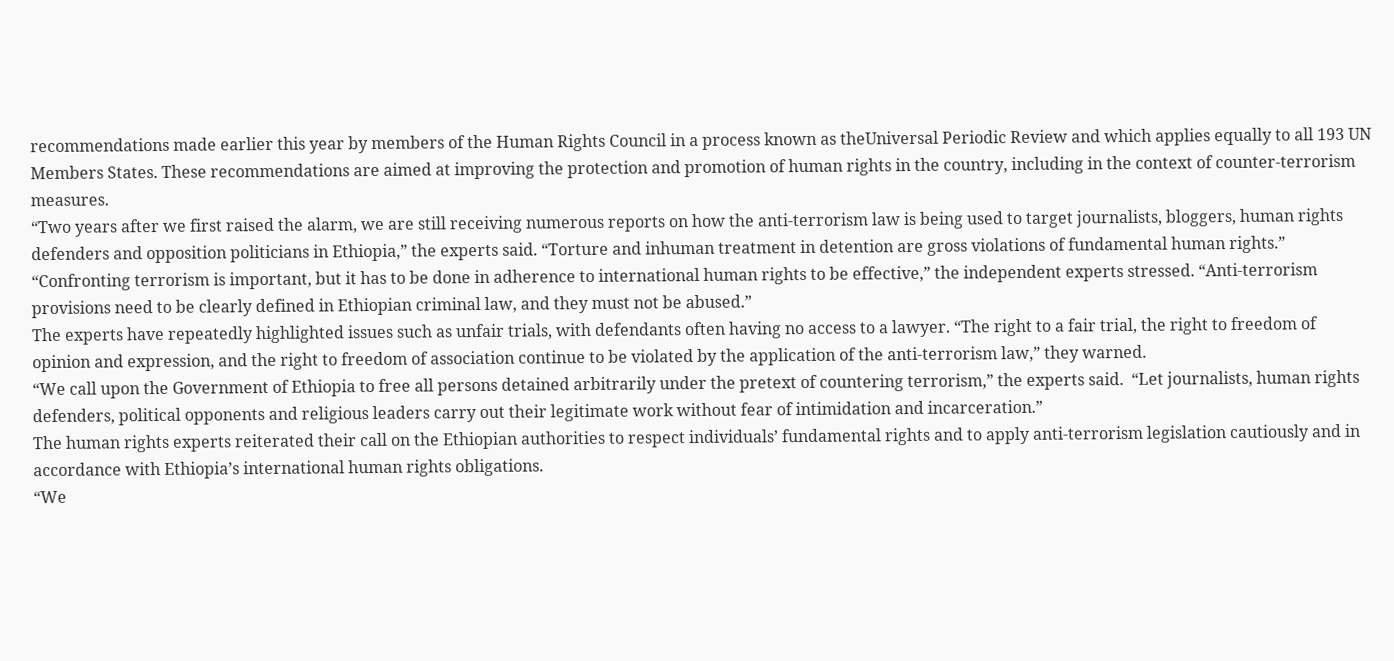recommendations made earlier this year by members of the Human Rights Council in a process known as theUniversal Periodic Review and which applies equally to all 193 UN Members States. These recommendations are aimed at improving the protection and promotion of human rights in the country, including in the context of counter-terrorism measures.
“Two years after we first raised the alarm, we are still receiving numerous reports on how the anti-terrorism law is being used to target journalists, bloggers, human rights defenders and opposition politicians in Ethiopia,” the experts said. “Torture and inhuman treatment in detention are gross violations of fundamental human rights.”
“Confronting terrorism is important, but it has to be done in adherence to international human rights to be effective,” the independent experts stressed. “Anti-terrorism provisions need to be clearly defined in Ethiopian criminal law, and they must not be abused.”
The experts have repeatedly highlighted issues such as unfair trials, with defendants often having no access to a lawyer. “The right to a fair trial, the right to freedom of opinion and expression, and the right to freedom of association continue to be violated by the application of the anti-terrorism law,” they warned.
“We call upon the Government of Ethiopia to free all persons detained arbitrarily under the pretext of countering terrorism,” the experts said.  “Let journalists, human rights defenders, political opponents and religious leaders carry out their legitimate work without fear of intimidation and incarceration.”
The human rights experts reiterated their call on the Ethiopian authorities to respect individuals’ fundamental rights and to apply anti-terrorism legislation cautiously and in accordance with Ethiopia’s international human rights obligations.
“We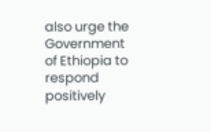also urge the Government of Ethiopia to respond positively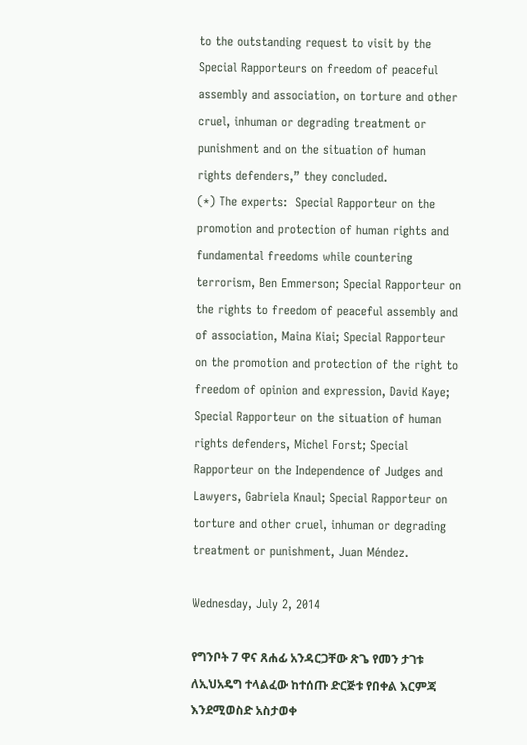to the outstanding request to visit by the Special Rapporteurs on freedom of peaceful assembly and association, on torture and other cruel, inhuman or degrading treatment or punishment and on the situation of human rights defenders,” they concluded.
(*) The experts:  Special Rapporteur on the promotion and protection of human rights and fundamental freedoms while countering terrorism, Ben Emmerson; Special Rapporteur on the rights to freedom of peaceful assembly and of association, Maina Kiai; Special Rapporteur on the promotion and protection of the right to freedom of opinion and expression, David Kaye; Special Rapporteur on the situation of human rights defenders, Michel Forst; Special Rapporteur on the Independence of Judges and Lawyers, Gabriela Knaul; Special Rapporteur on torture and other cruel, inhuman or degrading treatment or punishment, Juan Méndez.

Wednesday, July 2, 2014

የግንቦት 7 ዋና ጸሐፊ አንዳርጋቸው ጽጌ የመን ታገቱ ለኢህአዴግ ተላልፈው ከተሰጡ ድርጅቱ የበቀል እርምጃ እንደሚወስድ አስታወቀ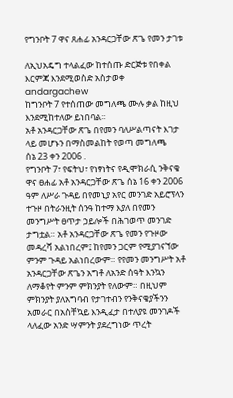የግንቦት 7 ዋና ጸሐፊ አንዳርጋቸው ጽጌ የመን ታገቱ

ለኢህአዴግ ተላልፈው ከተሰጡ ድርጅቱ የበቀል እርምጃ እንደሚወስድ አስታወቀ
andargachew
ከግንቦት 7 የተሰጠው መግለጫ ሙሉ ቃል ከዚህ እንደሚከተለው ይነበባል፡፡
አቶ አንዳርጋቸው ጽጌ በየመን ባለሥልጣናት እገታ ላይ መሆኑን በማስመልከት የወጣ መግለጫ
ሰኔ 23 ቀን 2006 .
የግንቦት 7፣ የፍትህ፣ የነፃነትና የዲሞክራሲ ንቅናቄ ዋና ፀሐፊ አቶ አንዳርጋቸው ጽጌ ሰኔ 16 ቀን 2006 ዓም ለሥራ ጉዳይ በየመኒያ አየር መንገድ አይሮፕላን ተጉዞ በትራንዚት ሰንዓ ከተማ እያለ በየመን መንግሥት ፀጥታ ኃይሎች በሕገወጥ መንገድ ታግቷል። አቶ አንዳርጋቸው ጽጌ የመን የጉዞው መዳረሻ አልነበረም፤ ከየመን ጋርም የሚያገናኘው ምንም ጉዳይ አልነበረውም። የየመን መንግሥት አቶ አንዳርጋቸው ጽጌን አግቶ ለአንድ ሰዓት እንኳን ለማቆየት ምንም ምክንያት የለውም። በዚህም ምክንያት ያለአግባብ የታገተብን የንቅናቄያችንን አመራር በአስቸኳይ እንዲፈታ በተለያዩ መንገዶች ላለፈው አንድ ሣምንት ያደረግነው ጥረት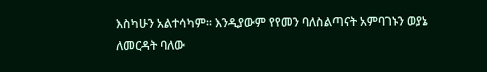እስካሁን አልተሳካም። እንዲያውም የየመን ባለስልጣናት አምባገኑን ወያኔ ለመርዳት ባለው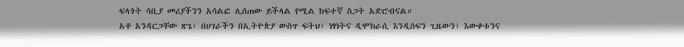ፍላጎት ሳቢያ መሪያችንን አሳልፎ ሊሰጠው ይችላል የሚል ከፍተኛ ስጋት አድሮብናል።
አቶ አንዳርጋቸው ጽጌ፣ በሀገራችን በኢትዮጵያ ውስጥ ፍትህ፣ ነፃነትና ዲሞክራሲ እንዲሰፍን ጊዜውን፣ እውቀቱንና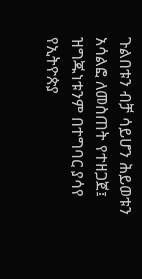ጉልበቱን ብቻ ሳይሆን ሕይወቱን አሳልፎ ለመስጠት የተዘጋጀ፤ ዝግጁነቱንም በተግባር ያሳየ የኢትዮጵያ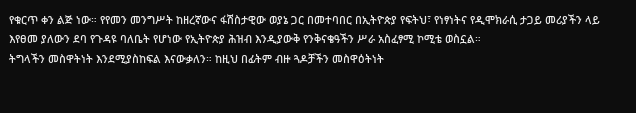የቁርጥ ቀን ልጅ ነው። የየመን መንግሥት ከዘረኛውና ፋሽስታዊው ወያኔ ጋር በመተባበር በኢትዮጵያ የፍትህ፣ የነፃነትና የዲሞክራሲ ታጋይ መሪያችን ላይ እየፀመ ያለውን ደባ የጉዳዩ ባለቤት የሆነው የኢትዮጵያ ሕዝብ እንዲያውቅ የንቅናቄዓችን ሥራ አስፈፃሚ ኮሚቴ ወስኗል።
ትግላችን መስዋትነት እንደሚያስከፍል እናውቃለን። ከዚህ በፊትም ብዙ ጓዶቻችን መስዋዕትነት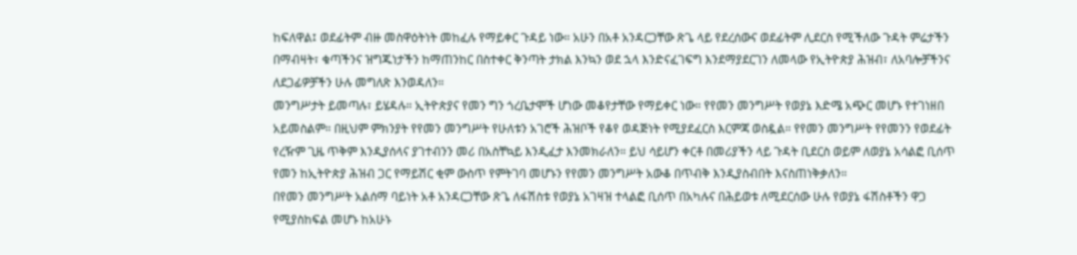ከፍለዋል፤ ወደፊትም ብዙ መስዋዕትነት መከፈሉ የማይቀር ጉዳይ ነው። አሁን በአቶ አንዳርጋቸው ጽጌ ላይ የደረሰውና ወደፊትም ሊደርስ የሚችለው ጉዳት ምሬታችን በማብዛት፣ ቁጣችንና ዝግጁነታችን ከማጠንከር በስተቀር ቅንጣት ታክል እንኳን ወደ ኋላ እንድናፈገፍግ እንደማያደርገን ለመላው የኢትዮጵያ ሕዝብ፣ ለአባሎቻችንና ለደጋፊዎቻችን ሁሉ መግለጽ እንወዳለን።
መንግሥታት ይመጣሉ፣ ይሄዳሉ። ኢትዮጵያና የመን ግን ጎረቤታሞች ሆነው መቆየታቸው የማይቀር ነው። የየመን መንግሥት የወያኔ እድሜ አጭር መሆኑ የተገነዘበ አይመስልም። በዚህም ምክንያት የየመን መንግሥት የሁለቱን አገሮች ሕዝቦች የቆየ ወዳጅነት የሚያደፈርስ እርምጃ ወስዷል። የየመን መንግሥት የየመንን የወደፊት የረዥም ጊዜ ጥቅም እንዲያሰላና ያገተብንን መሪ በአስቸኳይ እንዲፈታ እንመክራለን። ይህ ሳይሆን ቀርቶ በመሪያችን ላይ ጉዳት ቢደርስ ወይም ለወያኔ አሳልፎ ቢሰጥ የመን ከኢትዮጵያ ሕዝብ ጋር የማይሽር ቂም ውስጥ የምትገባ መሆኑን የየመን መንግሥት አውቆ በጥብቅ እንዲያስብበት እናስጠነቅቃለን።
በየመን መንግሥት አልሰማ ባይነት አቶ አንዳርጋቸው ጽጌ ለፋሽስቱ የወያኔ አገዛዝ ተላልፎ ቢሰጥ በአካሉና በሕይወቱ ለሚደርሰው ሁሉ የወያኔ ፋሽስቶችን ዋጋ የሚያስከፍል መሆኑ ከአሁኑ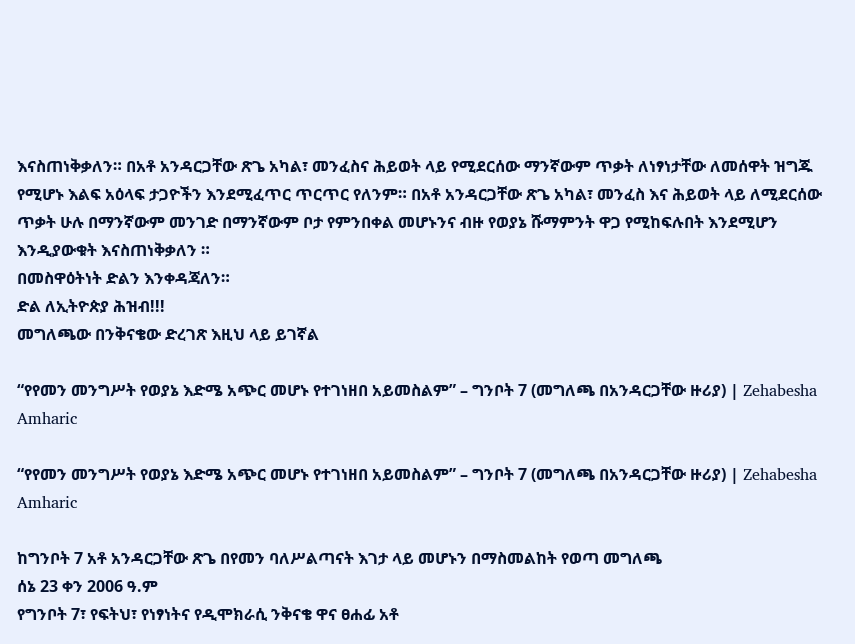እናስጠነቅቃለን። በአቶ አንዳርጋቸው ጽጌ አካል፣ መንፈስና ሕይወት ላይ የሚደርሰው ማንኛውም ጥቃት ለነፃነታቸው ለመሰዋት ዝግጁ የሚሆኑ እልፍ አዕላፍ ታጋዮችን እንደሚፈጥር ጥርጥር የለንም። በአቶ አንዳርጋቸው ጽጌ አካል፣ መንፈስ እና ሕይወት ላይ ለሚደርሰው ጥቃት ሁሉ በማንኛውም መንገድ በማንኛውም ቦታ የምንበቀል መሆኑንና ብዙ የወያኔ ሹማምንት ዋጋ የሚከፍሉበት እንደሚሆን እንዲያውቁት እናስጠነቅቃለን ።
በመስዋዕትነት ድልን እንቀዳጃለን።
ድል ለኢትዮጵያ ሕዝብ!!!
መግለጫው በንቅናቄው ድረገጽ እዚህ ላይ ይገኛል

“የየመን መንግሥት የወያኔ እድሜ አጭር መሆኑ የተገነዘበ አይመስልም” – ግንቦት 7 (መግለጫ በአንዳርጋቸው ዙሪያ) | Zehabesha Amharic

“የየመን መንግሥት የወያኔ እድሜ አጭር መሆኑ የተገነዘበ አይመስልም” – ግንቦት 7 (መግለጫ በአንዳርጋቸው ዙሪያ) | Zehabesha Amharic

ከግንቦት 7 አቶ አንዳርጋቸው ጽጌ በየመን ባለሥልጣናት እገታ ላይ መሆኑን በማስመልከት የወጣ መግለጫ
ሰኔ 23 ቀን 2006 ዓ.ም
የግንቦት 7፣ የፍትህ፣ የነፃነትና የዲሞክራሲ ንቅናቄ ዋና ፀሐፊ አቶ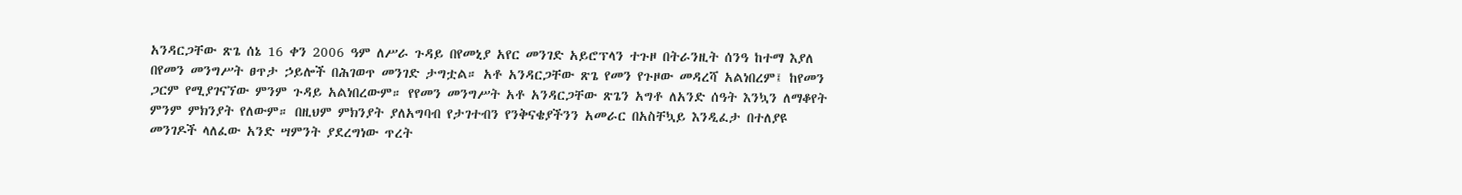አንዳርጋቸው ጽጌ ሰኔ 16 ቀን 2006 ዓም ለሥራ ጉዳይ በየመኒያ አየር መንገድ አይሮፕላን ተጉዞ በትራንዚት ሰንዓ ከተማ እያለ በየመን መንግሥት ፀጥታ ኃይሎች በሕገወጥ መንገድ ታግቷል። አቶ አንዳርጋቸው ጽጌ የመን የጉዞው መዳረሻ አልነበረም፤ ከየመን ጋርም የሚያገናኘው ምንም ጉዳይ አልነበረውም። የየመን መንግሥት አቶ አንዳርጋቸው ጽጌን አግቶ ለአንድ ሰዓት እንኳን ለማቆየት ምንም ምክንያት የለውም። በዚህም ምክንያት ያለአግባብ የታገተብን የንቅናቄያችንን አመራር በአስቸኳይ እንዲፈታ በተለያዩ መንገዶች ላለፈው አንድ ሣምንት ያደረግነው ጥረት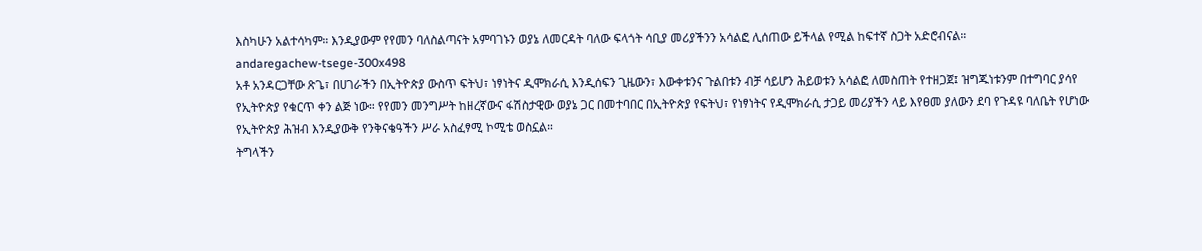እስካሁን አልተሳካም። እንዲያውም የየመን ባለስልጣናት አምባገኑን ወያኔ ለመርዳት ባለው ፍላጎት ሳቢያ መሪያችንን አሳልፎ ሊሰጠው ይችላል የሚል ከፍተኛ ስጋት አድሮብናል።
andaregachew-tsege-300x498
አቶ አንዳርጋቸው ጽጌ፣ በሀገራችን በኢትዮጵያ ውስጥ ፍትህ፣ ነፃነትና ዲሞክራሲ እንዲሰፍን ጊዜውን፣ እውቀቱንና ጉልበቱን ብቻ ሳይሆን ሕይወቱን አሳልፎ ለመስጠት የተዘጋጀ፤ ዝግጁነቱንም በተግባር ያሳየ የኢትዮጵያ የቁርጥ ቀን ልጅ ነው። የየመን መንግሥት ከዘረኛውና ፋሽስታዊው ወያኔ ጋር በመተባበር በኢትዮጵያ የፍትህ፣ የነፃነትና የዲሞክራሲ ታጋይ መሪያችን ላይ እየፀመ ያለውን ደባ የጉዳዩ ባለቤት የሆነው የኢትዮጵያ ሕዝብ እንዲያውቅ የንቅናቄዓችን ሥራ አስፈፃሚ ኮሚቴ ወስኗል።
ትግላችን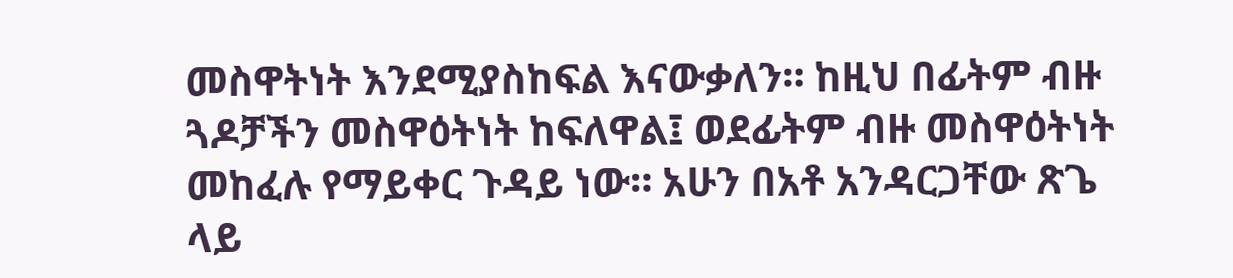መስዋትነት እንደሚያስከፍል እናውቃለን። ከዚህ በፊትም ብዙ ጓዶቻችን መስዋዕትነት ከፍለዋል፤ ወደፊትም ብዙ መስዋዕትነት መከፈሉ የማይቀር ጉዳይ ነው። አሁን በአቶ አንዳርጋቸው ጽጌ ላይ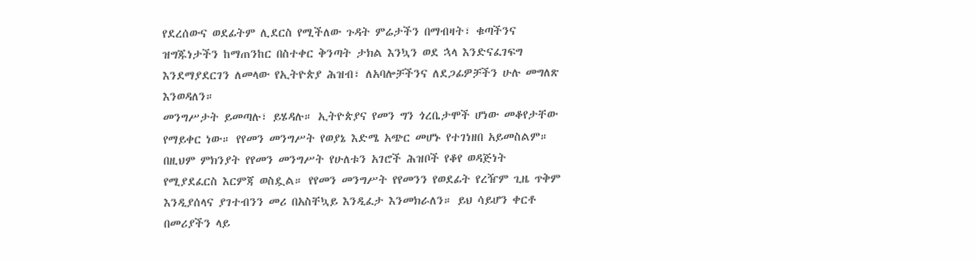የደረሰውና ወደፊትም ሊደርስ የሚችለው ጉዳት ምሬታችን በማብዛት፣ ቁጣችንና ዝግጁነታችን ከማጠንከር በስተቀር ቅንጣት ታክል እንኳን ወደ ኋላ እንድናፈገፍግ እንደማያደርገን ለመላው የኢትዮጵያ ሕዝብ፣ ለአባሎቻችንና ለደጋፊዎቻችን ሁሉ መግለጽ እንወዳለን።
መንግሥታት ይመጣሉ፣ ይሄዳሉ። ኢትዮጵያና የመን ግን ጎረቤታሞች ሆነው መቆየታቸው የማይቀር ነው። የየመን መንግሥት የወያኔ እድሜ አጭር መሆኑ የተገነዘበ አይመስልም። በዚህም ምክንያት የየመን መንግሥት የሁለቱን አገሮች ሕዝቦች የቆየ ወዳጅነት የሚያደፈርስ እርምጃ ወስዷል። የየመን መንግሥት የየመንን የወደፊት የረዥም ጊዜ ጥቅም እንዲያሰላና ያገተብንን መሪ በአስቸኳይ እንዲፈታ እንመክራለን። ይህ ሳይሆን ቀርቶ በመሪያችን ላይ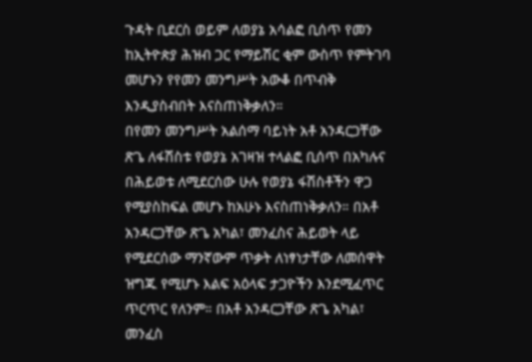ጉዳት ቢደርስ ወይም ለወያኔ አሳልፎ ቢሰጥ የመን ከኢትዮጵያ ሕዝብ ጋር የማይሽር ቂም ውስጥ የምትገባ መሆኑን የየመን መንግሥት አውቆ በጥብቅ እንዲያስብበት እናስጠነቅቃለን።
በየመን መንግሥት አልሰማ ባይነት አቶ አንዳርጋቸው ጽጌ ለፋሽስቱ የወያኔ አገዛዝ ተላልፎ ቢሰጥ በአካሉና በሕይወቱ ለሚደርሰው ሁሉ የወያኔ ፋሽስቶችን ዋጋ የሚያስከፍል መሆኑ ከአሁኑ እናስጠነቅቃለን። በአቶ አንዳርጋቸው ጽጌ አካል፣ መንፈስና ሕይወት ላይ የሚደርሰው ማንኛውም ጥቃት ለነፃነታቸው ለመሰዋት ዝግጁ የሚሆኑ እልፍ አዕላፍ ታጋዮችን እንደሚፈጥር ጥርጥር የለንም። በአቶ አንዳርጋቸው ጽጌ አካል፣ መንፈስ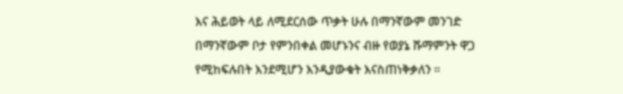እና ሕይወት ላይ ለሚደርሰው ጥቃት ሁሉ በማንኛውም መንገድ በማንኛውም ቦታ የምንበቀል መሆኑንና ብዙ የወያኔ ሹማምንት ዋጋ የሚከፍሉበት እንደሚሆን እንዲያውቁት እናስጠነቅቃለን ።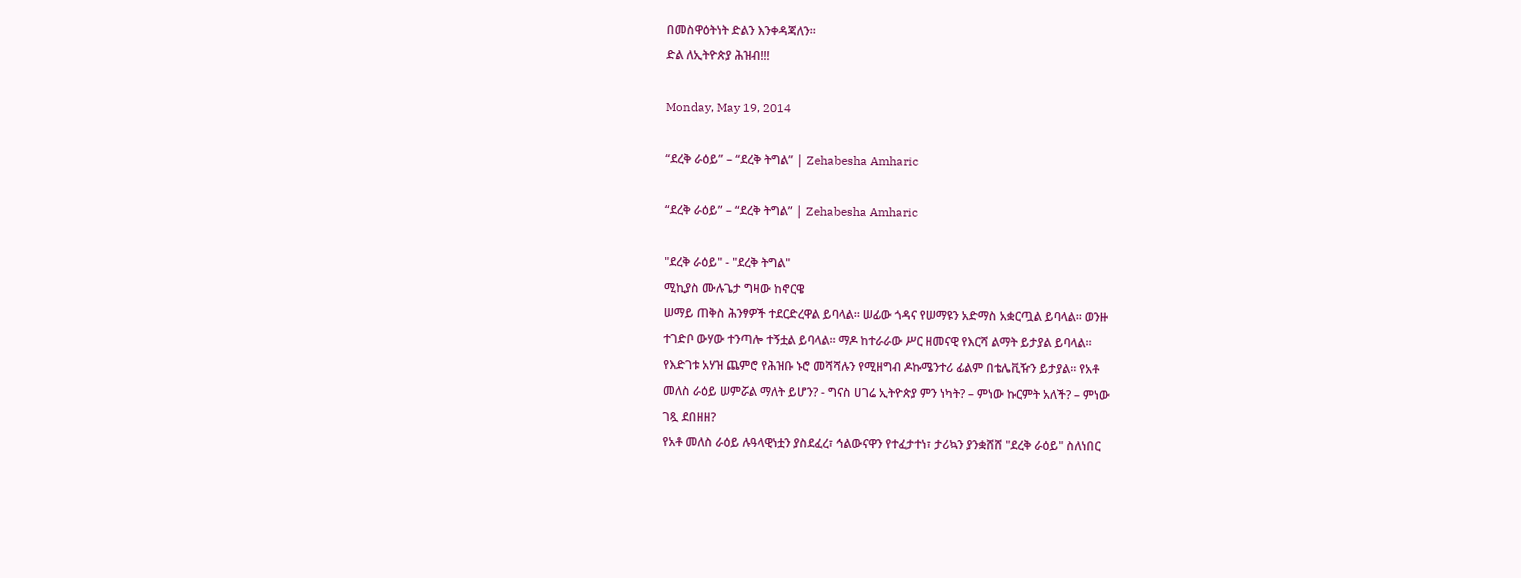በመስዋዕትነት ድልን እንቀዳጃለን።
ድል ለኢትዮጵያ ሕዝብ!!!

Monday, May 19, 2014

“ደረቅ ራዕይ” – “ደረቅ ትግል” | Zehabesha Amharic

“ደረቅ ራዕይ” – “ደረቅ ትግል” | Zehabesha Amharic

"ደረቅ ራዕይ" - "ደረቅ ትግል"
ሚኪያስ ሙሉጌታ ግዛው ከኖርዌ
ሠማይ ጠቅስ ሕንፃዎች ተደርድረዋል ይባላል። ሠፊው ጎዳና የሠማዩን አድማስ አቋርጧል ይባላል። ወንዙ
ተገድቦ ውሃው ተንጣሎ ተኝቷል ይባላል። ማዶ ከተራራው ሥር ዘመናዊ የእርሻ ልማት ይታያል ይባላል።
የእድገቱ አሃዝ ጨምሮ የሕዝቡ ኑሮ መሻሻሉን የሚዘግብ ዶኩሜንተሪ ፊልም በቴሌቪዥን ይታያል። የአቶ
መለስ ራዕይ ሠምሯል ማለት ይሆን? - ግናስ ሀገሬ ኢትዮጵያ ምን ነካት? – ምነው ኩርምት አለች? – ምነው
ገጿ ደበዘዘ?
የአቶ መለስ ራዕይ ሉዓላዊነቷን ያስደፈረ፣ ኅልውናዋን የተፈታተነ፣ ታሪኳን ያንቋሸሸ "ደረቅ ራዕይ" ስለነበር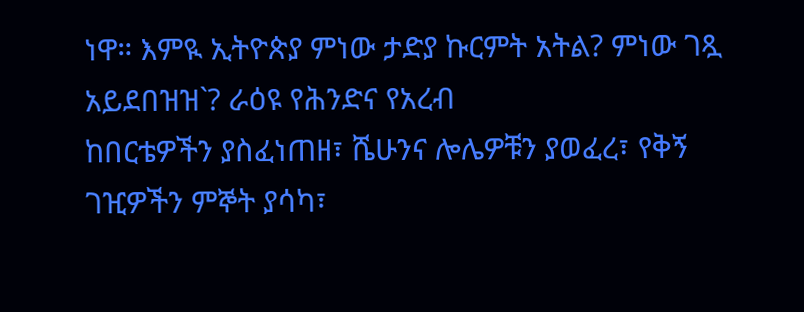ነዋ። እምዪ ኢትዮጵያ ምነው ታድያ ኩርምት አትል? ምነው ገጿ አይደበዝዝ`? ራዕዩ የሕንድና የአረብ
ከበርቴዎችን ያስፈነጠዘ፣ ሼሁንና ሎሌዎቹን ያወፈረ፣ የቅኝ ገዢዎችን ምኞት ያሳካ፣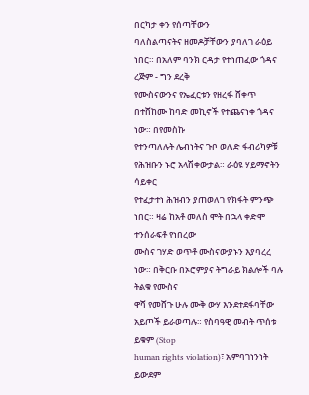በርካታ ቀን የሰጣቸውን
ባለስልጣናትና ዘመዶቻቸውን ያባለገ ራዕይ ነበር። በአለም ባንክ ርዳታ የተነጠፈው ጎዳና ረጅም - ግን ደረቅ
የሙስናውንና የኤፈርቱን የዘረፋ ሸቀጥ በተሸከሙ ከባድ መኪኖች የተጨናነቀ ጎዳና ነው። በየመስኩ
የተንጣለሉት ሌብነትና ጉቦ ወለድ ፋብሪካዎቹ የሕዝቡን ኑሮ አላሽቀውታል። ራዕዩ ሃይማኖትን ሳይቀር
የተፈታተነ ሕዝብን ያጠወለገ የክፋት ምንጭ ነበር። ዛሬ ከአቶ መለስ ሞት በኋላ ቀድሞ ተንሰራፍቶ የነበረው
ሙስና ገሃድ ወጥቶ ሙስናውያኑን እያባረረ ነው። በቅርቡ በኦሮምያና ትግራይ ክልሎች ባሉ ትልቁ የሙስና
ዋሻ የመሸጉ ሁሉ ሙቅ ውሃ እንደተደፋባቸው አይጦች ይራወጣሉ። የስባዓዊ መብት ጥሰቱ ይቁም (Stop
human rights violation)፣ አምባገነንነት ይውደም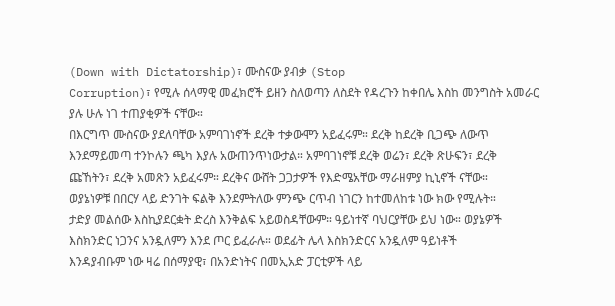(Down with Dictatorship)፣ ሙስናው ያብቃ (Stop
Corruption)፣ የሚሉ ሰላማዊ መፈክሮች ይዘን ስለወጣን ለስደት የዳረጉን ከቀበሌ እስከ መንግስት አመራር
ያሉ ሁሉ ነገ ተጠያቂዎች ናቸው።
በእርግጥ ሙስናው ያደለባቸው አምባገነኖች ደረቅ ተቃውሞን አይፈሩም። ደረቅ ከደረቅ ቢጋጭ ለውጥ
እንደማይመጣ ተንኮሉን ጫካ እያሉ አውጠንጥነውታል። አምባገነኖቹ ደረቅ ወሬን፣ ደረቅ ጽሁፍን፣ ደረቅ
ጩኸትን፣ ደረቅ አመጽን አይፈሩም። ደረቅና ውሸት ጋጋታዎች የእድሜአቸው ማራዘምያ ኪኒኖች ናቸው።
ወያኔነዎቹ በበርሃ ላይ ድንገት ፍልቅ እንደምትለው ምንጭ ርጥብ ነገርን ከተመለከቱ ነው ክው የሚሉት።
ታድያ መልሰው እስኪያደርቋት ድረስ እንቅልፍ አይወስዳቸውም። ዓይነተኛ ባህርያቸው ይህ ነው። ወያኔዎች
እስክንድር ነጋንና አንዷለምን እንደ ጦር ይፈራሉ። ወደፊት ሌላ እስክንድርና አንዷለም ዓይነቶች
እንዳያብቡም ነው ዛሬ በሰማያዊ፣ በአንድነትና በመኢአድ ፓርቲዎች ላይ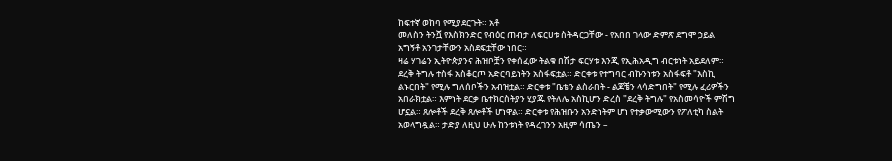ከፍተኛ ወከባ የሚያደርጉት። አቶ
መለስን ትንሿ የእስክንድር የብዕር ጠብታ ለፍርሀቱ ስትዳርጋቸው - የአበበ ገላው ድምጽ ደግሞ ኃይል
አግኝቶ አንገታቸውን አስደፍቷቸው ነበር።
ዛሬ ሃገሬን ኢትዮጵያንና ሕዝቦቿን የቀሰፈው ትልቁ በሽታ ፍርሃቱ እንጂ የኢሕአዲግ ብርቱነት አይደለም።
ደረቅ ትግሉ ተስፋ አስቆርጦ አድርባይነትን አስፋፍቷል። ድርቀቱ የተግባር ብኩንነቱን አስፋፍቶ "እስኪ
ልኑርበት" የሚሉ ግለሰቦችን አብዝቷል። ድርቀቱ "ቤቴን ልስራበት - ልጆቼን ላሳድግበት" የሚሉ ፈሪዎችን
አበራክቷል። እምነት ደርቃ ቤተክርስትያን ሂያጁ የትለሌ አስኪሆን ድረስ "ደረቅ ትግሉ" የአስመሳዮች ምሽግ
ሆኗል። ጸሎቶች ደረቅ ጸሎቶች ሆነዋል። ድርቀቱ የሕዝቡን አንድነትም ሆነ የተቃውሚውን የፖለቲካ ስልት
አወላግዷል። ታድያ ለዚህ ሁሉ ከንቱነት የዳረገንን አዚም ሳጤን –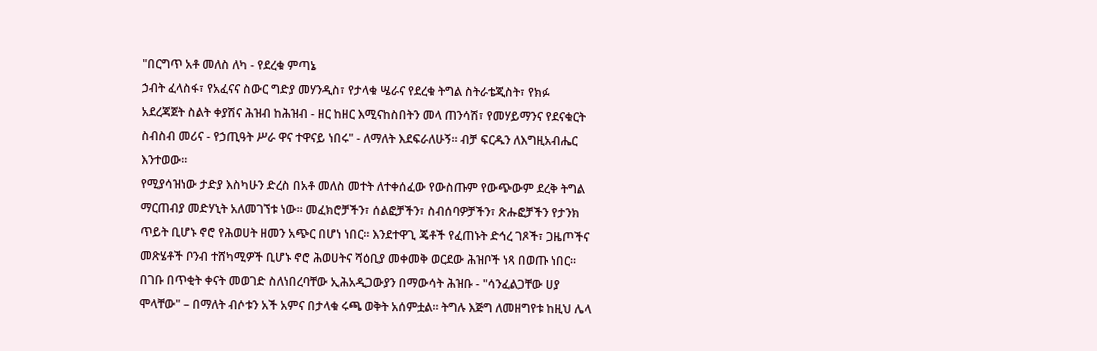"በርግጥ አቶ መለስ ለካ - የደረቁ ምጣኔ
ኃብት ፈላስፋ፣ የአፈናና ስውር ግድያ መሃንዲስ፣ የታላቁ ሤራና የደረቁ ትግል ስትራቴጂስት፣ የክፉ
አደረጃጀት ስልት ቀያሽና ሕዝብ ከሕዝብ - ዘር ከዘር እሚናከስበትን መላ ጠንሳሽ፣ የመሃይማንና የደናቁርት
ስብስብ መሪና - የኃጢዓት ሥራ ዋና ተዋናይ ነበሩ" - ለማለት እደፍራለሁኝ። ብቻ ፍርዱን ለእግዚአብሔር
እንተወው።
የሚያሳዝነው ታድያ እስካሁን ድረስ በአቶ መለስ መተት ለተቀሰፈው የውስጡም የውጭውም ደረቅ ትግል
ማርጠብያ መድሃኒት አለመገኘቱ ነው። መፈክሮቻችን፣ ሰልፎቻችን፣ ስብሰባዎቻችን፣ ጽሑፎቻችን የታንክ
ጥይት ቢሆኑ ኖሮ የሕወሀት ዘመን አጭር በሆነ ነበር። እንደተዋጊ ጄቶች የፈጠኑት ድኅረ ገጾች፣ ጋዜጦችና
መጽሄቶች ቦንብ ተሸካሚዎች ቢሆኑ ኖሮ ሕወሀትና ሻዕቢያ መቀመቅ ወርደው ሕዝቦች ነጻ በወጡ ነበር።
በገቡ በጥቂት ቀናት መወገድ ስለነበረባቸው ኢሕአዲጋውያን በማውሳት ሕዝቡ - "ሳንፈልጋቸው ሀያ
ሞላቸው" – በማለት ብሶቱን አች አምና በታላቁ ሩጫ ወቅት አሰምቷል። ትግሉ እጅግ ለመዘግየቱ ከዚህ ሌላ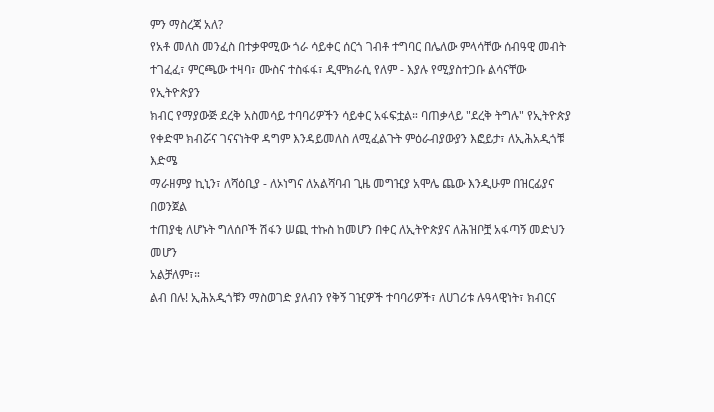ምን ማስረጃ አለ?
የአቶ መለስ መንፈስ በተቃዋሚው ጎራ ሳይቀር ሰርጎ ገብቶ ተግባር በሌለው ምላሳቸው ሰብዓዊ መብት
ተገፈፈ፣ ምርጫው ተዛባ፣ ሙስና ተስፋፋ፣ ዲሞክራሲ የለም - እያሉ የሚያስተጋቡ ልሳናቸው የኢትዮጵያን
ክብር የማያውጅ ደረቅ አስመሳይ ተባባሪዎችን ሳይቀር አፋፍቷል። ባጠቃላይ "ደረቅ ትግሉ" የኢትዮጵያ
የቀድሞ ክብሯና ገናናነትዋ ዳግም እንዳይመለስ ለሚፈልጉት ምዕራብያውያን እፎይታ፣ ለኢሕአዲጎቹ እድሜ
ማራዘምያ ኪኒን፣ ለሻዕቢያ - ለኦነግና ለአልሻባብ ጊዜ መግዢያ አሞሌ ጨው እንዲሁም በዝርፊያና በወንጀል
ተጠያቂ ለሆኑት ግለሰቦች ሽፋን ሠጪ ተኩስ ከመሆን በቀር ለኢትዮጵያና ለሕዝቦቿ አፋጣኝ መድህን መሆን
አልቻለም፣።
ልብ በሉ! ኢሕአዲጎቹን ማስወገድ ያለብን የቅኝ ገዢዎች ተባባሪዎች፣ ለሀገሪቱ ሉዓላዊነት፣ ክብርና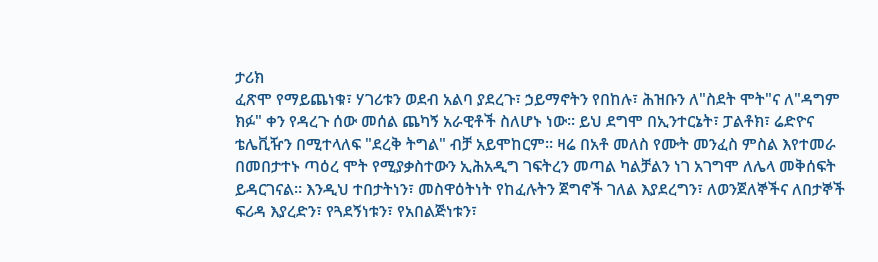ታሪክ
ፈጽሞ የማይጨነቁ፣ ሃገሪቱን ወደብ አልባ ያደረጉ፣ ኃይማኖትን የበከሉ፣ ሕዝቡን ለ"ስደት ሞት"ና ለ"ዳግም
ክፉ" ቀን የዳረጉ ሰው መሰል ጨካኝ አራዊቶች ስለሆኑ ነው። ይህ ደግሞ በኢንተርኔት፣ ፓልቶክ፣ ሬድዮና
ቴሌቪዥን በሚተላለፍ "ደረቅ ትግል" ብቻ አይሞከርም። ዛሬ በአቶ መለስ የሙት መንፈስ ምስል እየተመራ
በመበታተኑ ጣዕረ ሞት የሚያቃስተውን ኢሕአዲግ ገፍትረን መጣል ካልቻልን ነገ አገግሞ ለሌላ መቅሰፍት
ይዳርገናል። እንዲህ ተበታትነን፣ መስዋዕትነት የከፈሉትን ጀግኖች ገለል እያደረግን፣ ለወንጀለኞችና ለበታኞች
ፍሪዳ እያረድን፣ የጓደኝነቱን፣ የአበልጅነቱን፣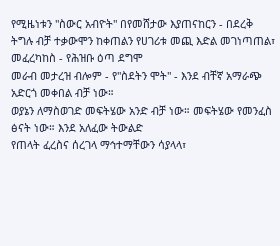የሚዜነቱን "ስውር አብዮት" በየመሸታው እያጠናከርን - በደረቅ
ትግሉ ብቻ ተቃውሞን ከቀጠልን የሀገሪቱ መጪ እድል መገነጣጠል፣ መፈረካከስ - የሕዝቡ ዕጣ ደግሞ
መራብ መታረዝ ብሎም - የ"ስደትን ሞት" - እንደ ብቸኛ አማራጭ አድርጎ መቀበል ብቻ ነው።
ወያኔን ለማስወገድ መፍትሄው አንድ ብቻ ነው። መፍትሄው የመንፈስ ፅናት ነው። እንደ አለፈው ትውልድ
የጠላት ፈረስና ሰረገላ ማኅተማቸውን ሳያላላ፣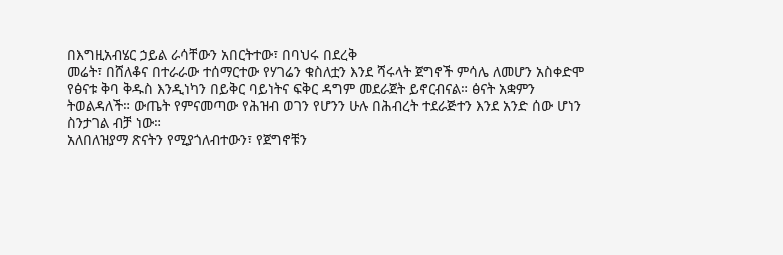በእግዚአብሄር ኃይል ራሳቸውን አበርትተው፣ በባህሩ በደረቅ
መሬት፣ በሸለቆና በተራራው ተሰማርተው የሃገሬን ቁስለቷን እንደ ሻሩላት ጀግኖች ምሳሌ ለመሆን አስቀድሞ
የፅናቱ ቅባ ቅዱስ እንዲነካን በይቅር ባይነትና ፍቅር ዳግም መደራጀት ይኖርብናል። ፅናት አቋምን
ትወልዳለች። ውጤት የምናመጣው የሕዝብ ወገን የሆንን ሁሉ በሕብረት ተደራጅተን እንደ አንድ ሰው ሆነን
ስንታገል ብቻ ነው።
አለበለዝያማ ጽናትን የሚያጎለብተውን፣ የጀግኖቹን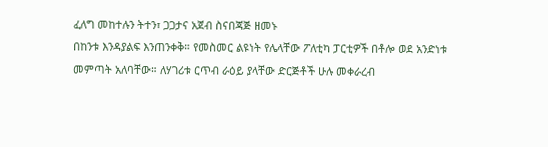ፈለግ መከተሉን ትተን፣ ጋጋታና አጀብ ስናበጃጅ ዘመኑ
በከንቱ እንዳያልፍ እንጠንቀቅ። የመስመር ልዩነት የሌላቸው ፖለቲካ ፓርቲዎች በቶሎ ወደ አንድነቱ
መምጣት አለባቸው። ለሃገሪቱ ርጥብ ራዕይ ያላቸው ድርጅቶች ሁሉ መቀራረብ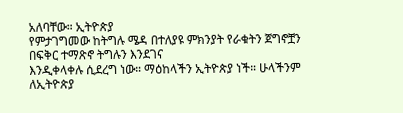አለባቸው። ኢትዮጵያ
የምታገግመው ከትግሉ ሜዳ በተለያዩ ምክንያት የራቁትን ጀግኖቿን በፍቅር ተማጽኖ ትግሉን እንደገና
እንዲቀላቀሉ ሲደረግ ነው። ማዕከላችን ኢትዮጵያ ነች። ሁላችንም ለኢትዮጵያ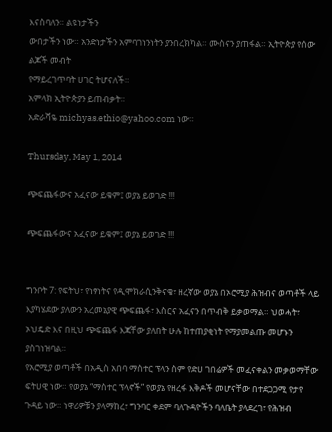እናስባለን። ልዩነታችን
ውበታችን ነው። አንድነታችን አምባገነንነትን ያንበረክካል። ሙስናን ያጠፋል። ኢትዮጵያ የሰው ልጆች መብት
የማይረገጥባት ሀገር ትሆናለች።
አምላክ ኢትዮጵያን ይጠብቃት።
አድራሻዬ michyas.ethio@yahoo.com ነው።

Thursday, May 1, 2014

ጭፍጨፋውና አፈናው ይቁም፤ ወያኔ ይወገድ !!!

ጭፍጨፋውና አፈናው ይቁም፤ ወያኔ ይወገድ !!!


ግንቦት 7: የፍትህ፣ የነፃነትና የዲሞክራሲንቅናቄ፣ ዘረኛው ወያኔ በኦሮሚያ ሕዝብና ወጣቶች ላይ እያካሄደው ያለውን አረመኔያዊ ጭፍጨፋ፣ እስርና አፈናን በጥብቅ ይቃወማል። ህወሓት፣ ኦህዴድ እና በዚህ ጭፍጨፋ እጃቸው ያለበት ሁሉ ከተጠያቂነት የማያመልጡ መሆኑን ያስገነዝባል።
የአሮሚያ ወጣቶች በአዲስ አበባ ማስተር ፕላን ስም የድሀ ገበሬዎች መፈናቀልን መቃወማቸው ፍትሀዊ ነው። የወያኔ “ማስተር ፕላኖች” የወያኔ የዘረፋ እቅዶች መሆናቸው በተደጋጋሚ የታየ ጉዳይ ነው። ነዋሪዎቹን ያላማከረ፣ ግንባር ቀደም ባለጉዳዮችን ባለቤት ያላደረገ፣ የሕዝብ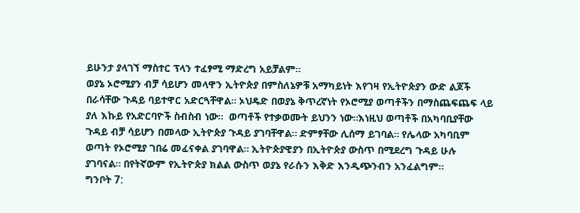ይሁንታ ያላገኘ ማስተር ፕላን ተፈፃሚ ማድረግ አይቻልም።
ወያኔ ኦሮሚያን ብቻ ሳይሆን መላዋን ኢትዮጵያ በምስለኔዎቹ አማካይነት እየገዛ የኢትዮጵያን ውድ ልጆች በራሳቸው ጉዳይ ባይተዋር አድርጓቸዋል። ኦህዴድ በወያኔ ቅጥረኛነት የኦሮሚያ ወጣቶችን በማስጨፍጨፍ ላይ ያለ እኩይ የአድርባዮች ስብስብ ነው።  ወጣቶች የተቃወሙት ይህንን ነው።እነዚህ ወጣቶች በአካባቢያቸው ጉዳይ ብቻ ሳይሆን በመላው ኢትዮጵያ ጉዳይ ያገባቸዋል። ድምፃቸው ሊሰማ ይገባል። የሌላው አካባቢም ወጣት የኦሮሚያ ገበሬ መፈናቀል ያገባዋል። ኢትዮጵያዊያን በኢትዮጵያ ውስጥ በሚደረግ ጉዳይ ሁሉ ያገባናል። በየትኛውም የኢትዮጵያ ክልል ውስጥ ወያኔ የራሱን እቅድ እንዲጭንብን አንፈልግም።
ግንቦት 7: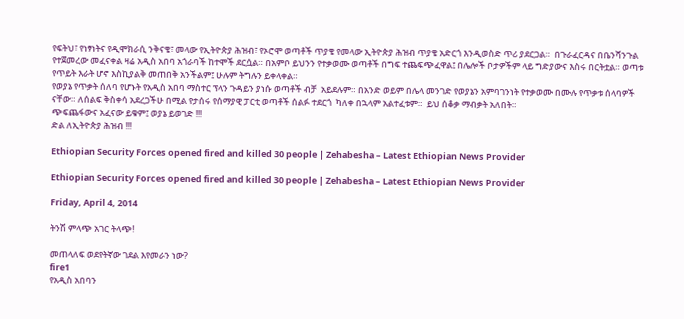የፍትህ፣ የነፃነትና የዲሞክራሲ ንቅናቄ፣ መላው የኢትዮጵያ ሕዝብ፣ የኦሮሞ ወጣቶች ጥያቄ የመላው ኢትዮጵያ ሕዝብ ጥያቄ አድርጎ እንዲወስድ ጥሪ ያደርጋል።  በጉራፈርዳና በቤንሻንጉል የተጀመረው መፈናቀል ዛሬ አዲስ አበባ አጎራባች ከተሞች ደርሷል። በአምቦ ይህንን የተቃወሙ ወጣቶች በግፍ ተጨፍጭፈዋል፤ በሌሎች ቦታዎችም ላይ ግድያውና እስሩ በርትቷል። ወጣቱ  የጥይት እራት ሆኖ እስኪያልቅ መጠበቅ አንችልም፤ ሁሉም ትግሉን ይቀላቀል።
የወያኔ የጥቃት ሰለባ የሆኑት የአዲስ አበባ ማስተር ፕላን ጉዳይን ያነሱ ወጣቶች ብቻ  አይደሉም። በአንድ ወይም በሌላ መንገድ የወያኔን አምባገንነት የተቃወሙ በሙሉ የጥቃቱ ሰላባዎች ናቸው። ለሰልፍ ቅስቀሳ አደረጋችሁ በሚል የታሰሩ የሰማያዊ ፓርቲ ወጣቶች ሰልፉ ተደርጎ  ካለቀ በኋላም አልተፈቱም።  ይህ ሰቆቃ ማብቃት አለበት።
ጭፍጨፋውና አፈናው ይቁም፤ ወያኔ ይወገድ !!!
ድል ለኢትዮጵያ ሕዝብ !!!

Ethiopian Security Forces opened fired and killed 30 people | Zehabesha – Latest Ethiopian News Provider

Ethiopian Security Forces opened fired and killed 30 people | Zehabesha – Latest Ethiopian News Provider

Friday, April 4, 2014

ትንሽ ምላጭ አገር ትላጭ!

መጠላለፍ ወደየትኛው ገደል እየመራን ነው?
fire1
የአዲስ አበባን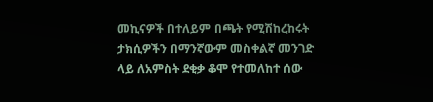መኪናዎች በተለይም በጫት የሚሽከረከሩት ታክሲዎችን በማንኛውም መስቀልኛ መንገድ ላይ ለአምስት ደቂቃ ቆሞ የተመለከተ ሰው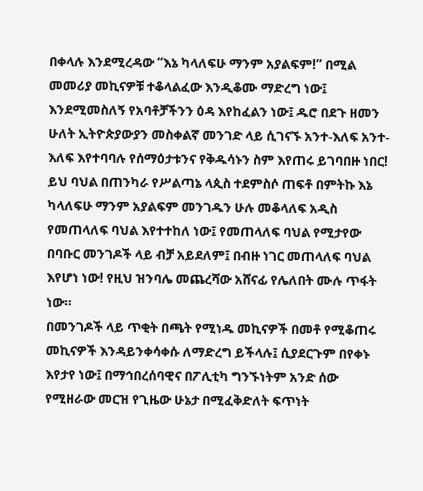በቀላሉ እንደሚረዳው “እኔ ካላለፍሁ ማንም አያልፍም!” በሚል መመሪያ መኪናዎቹ ተቆላልፈው እንዲቆሙ ማድረግ ነው፤ እንደሚመስለኝ የአባቶቻችንን ዕዳ እየከፈልን ነው፤ ዱሮ በደጉ ዘመን ሁለት ኢትዮጵያውያን መስቀልኛ መንገድ ላይ ሲገናኙ አንተ-እለፍ አንተ-እለፍ እየተባባሉ የሰማዕታቱንና የቅዱሳኑን ስም እየጠሩ ይገባበዙ ነበር! ይህ ባህል በጠንካራ የሥልጣኔ ላጲስ ተደምስሶ ጠፍቶ በምትኩ እኔ ካላለፍሁ ማንም አያልፍም መንገዱን ሁሉ መቆላለፍ አዲስ የመጠላለፍ ባህል እየተተከለ ነው፤ የመጠላለፍ ባህል የሚታየው በባቡር መንገዶች ላይ ብቻ አይደለም፤ በብዙ ነገር መጠላለፍ ባህል እየሆነ ነው! የዚህ ዝንባሌ መጨረሻው አሸናፊ የሌለበት ሙሉ ጥፋት ነው።
በመንገዶች ላይ ጥቂት በጫት የሚነዱ መኪናዎች በመቶ የሚቆጠሩ መኪናዎች እንዳይንቀሳቀሱ ለማድረግ ይችላሉ፤ ሲያደርጉም በየቀኑ እየታየ ነው፤ በማኅበረሰባዊና በፖሊቲካ ግንኙነትም አንድ ሰው የሚዘራው መርዝ የጊዜው ሁኔታ በሚፈቅድለት ፍጥነት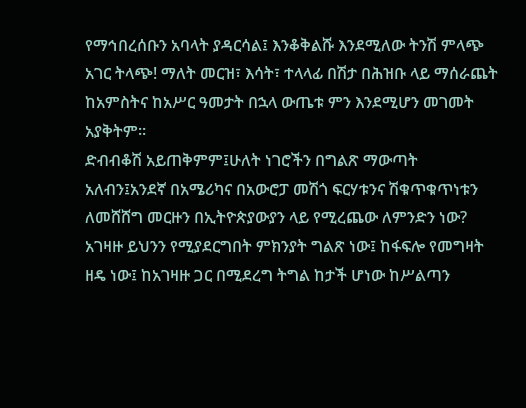የማኅበረሰቡን አባላት ያዳርሳል፤ እንቆቅልሹ እንደሚለው ትንሽ ምላጭ አገር ትላጭ! ማለት መርዝ፣ እሳት፣ ተላላፊ በሽታ በሕዝቡ ላይ ማሰራጨት ከአምስትና ከአሥር ዓመታት በኋላ ውጤቱ ምን እንደሚሆን መገመት አያቅትም።
ድብብቆሽ አይጠቅምም፤ሁለት ነገሮችን በግልጽ ማውጣት አለብን፤አንደኛ በአሜሪካና በአውሮፓ መሽጎ ፍርሃቱንና ሽቁጥቁጥነቱን ለመሸሸግ መርዙን በኢትዮጵያውያን ላይ የሚረጨው ለምንድን ነው? አገዛዙ ይህንን የሚያደርግበት ምክንያት ግልጽ ነው፤ ከፋፍሎ የመግዛት ዘዴ ነው፤ ከአገዛዙ ጋር በሚደረግ ትግል ከታች ሆነው ከሥልጣን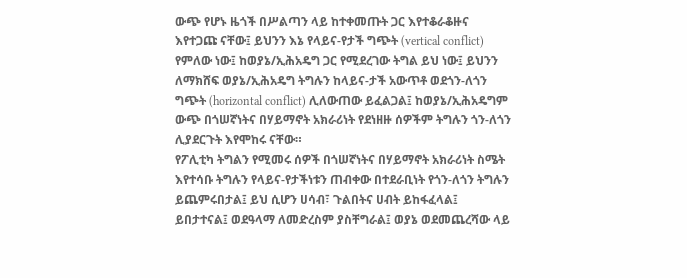ውጭ የሆኑ ዜጎች በሥልጣን ላይ ከተቀመጡት ጋር እየተቆራቆዙና እየተጋጩ ናቸው፤ ይህንን እኔ የላይና-የታች ግጭት (vertical conflict) የምለው ነው፤ ከወያኔ/ኢሕአዴግ ጋር የሚደረገው ትግል ይህ ነው፤ ይህንን ለማክሸፍ ወያኔ/ኢሕአዴግ ትግሉን ከላይና-ታች አውጥቶ ወደጎን-ለጎን ግጭት (horizontal conflict) ሊለውጠው ይፈልጋል፤ ከወያኔ/ኢሕአዴግም ውጭ በጎሠኛነትና በሃይማኖት አክራሪነት የደነዘዙ ሰዎችም ትግሉን ጎን-ለጎን ሊያደርጉት እየሞከሩ ናቸው።
የፖሊቲካ ትግልን የሚመሩ ሰዎች በጎሠኛነትና በሃይማኖት አክራሪነት ስሜት እየተሳቡ ትግሉን የላይና-የታችነቱን ጠብቀው በተደራቢነት የጎን-ለጎን ትግሉን ይጨምሩበታል፤ ይህ ሲሆን ሀሳብ፣ ጉልበትና ሀብት ይከፋፈላል፤ ይበታተናል፤ ወደዓላማ ለመድረስም ያስቸግራል፤ ወያኔ ወደመጨረሻው ላይ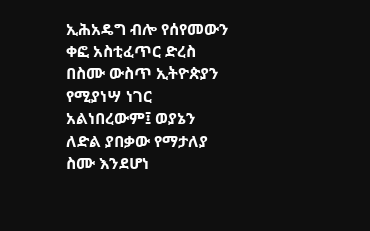ኢሕአዴግ ብሎ የሰየመውን ቀፎ አስቲፈጥር ድረስ በስሙ ውስጥ ኢትዮጵያን የሚያነሣ ነገር አልነበረውም፤ ወያኔን ለድል ያበቃው የማታለያ ስሙ እንደሆነ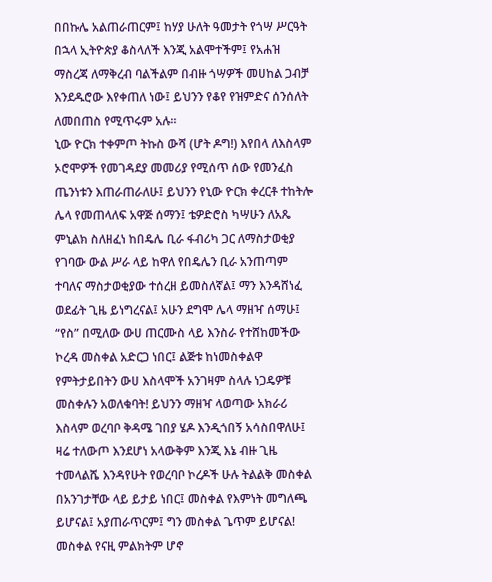በበኩሌ አልጠራጠርም፤ ከሃያ ሁለት ዓመታት የጎሣ ሥርዓት በኋላ ኢትዮጵያ ቆስላለች እንጂ አልሞተችም፤ የአሐዝ ማስረጃ ለማቅረብ ባልችልም በብዙ ጎሣዎች መሀከል ጋብቻ እንደዱሮው እየቀጠለ ነው፤ ይህንን የቆየ የዝምድና ሰንሰለት ለመበጠስ የሚጥሩም አሉ።
ኒው ዮርክ ተቀምጦ ትኩስ ውሻ (ሆት ዶግ!) እየበላ ለእስላም ኦሮሞዎች የመገዳደያ መመሪያ የሚሰጥ ሰው የመንፈስ ጤንነቱን እጠራጠራለሁ፤ ይህንን የኒው ዮርክ ቀረርቶ ተከትሎ ሌላ የመጠላለፍ አዋጅ ሰማን፤ ቴዎድሮስ ካሣሁን ለአጼ ምኒልክ ስለዘፈነ ከበዴሌ ቢራ ፋብሪካ ጋር ለማስታወቂያ የገባው ውል ሥራ ላይ ከዋለ የበዴሌን ቢራ አንጠጣም ተባለና ማስታወቂያው ተሰረዘ ይመስለኛል፤ ማን እንዳሸነፈ ወደፊት ጊዜ ይነግረናል፤ አሁን ደግሞ ሌላ ማዘዣ ሰማሁ፤ “የስ” በሚለው ውሀ ጠርሙስ ላይ እንስራ የተሸከመችው ኮረዳ መስቀል አድርጋ ነበር፤ ልጅቱ ከነመስቀልዋ የምትታይበትን ውሀ እስላሞች አንገዛም ስላሉ ነጋዴዎቹ መስቀሉን አወለቁባት! ይህንን ማዘዣ ላወጣው አክራሪ እስላም ወረባቦ ቅዳሜ ገበያ ሄዶ እንዲጎበኝ አሳስበዋለሁ፤ ዛሬ ተለውጦ እንደሆነ አላውቅም እንጂ እኔ ብዙ ጊዜ ተመላልሼ እንዳየሁት የወረባቦ ኮረዶች ሁሉ ትልልቅ መስቀል በአንገታቸው ላይ ይታይ ነበር፤ መስቀል የእምነት መግለጫ ይሆናል፤ አያጠራጥርም፤ ግን መስቀል ጌጥም ይሆናል! መስቀል የናዚ ምልክትም ሆኖ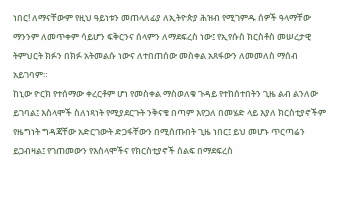ነበር! ለማናቸውም የዚህ ዓይነቱን መጠላለፊያ ለኢትዮጵያ ሕዝብ የሚገምዱ ሰዎች ዓላማቸው ማንንም ለመጥቀም ሳይሆን ፍቅርንና ሰላምን ለማደፍረስ ነው፤ የኢየሱስ ክርስቶስ መሠረታዊ ትምህርት ክፉን በክፉ አትመልሱ ነውና ለተበጠሰው መስቀል አጸፋውን ለመመለስ ማሰብ አይገባም።
ከኒው ዮርክ የተሰማው ቀረርቶም ሆነ የመስቀል ማስወለቁ ጉዳይ የተከሰተበትን ጊዜ ልብ ልንለው ይገባል፤ እስላሞች ስለነጻነት የሚያደርጉት ንቅናቄ በጣም እየጋለ በመሄድ ላይ እያለ ክርስቲያኖችም የዜግነት ግዳጃቸው አድርገውት ድጋፋቸውን በሚሰጡበት ጊዜ ነበር፤ ይህ መሆኑ ጥርጣሬን ይጋብዛል፤ የገጠመውን የእስላሞችና የክርስቲያኖች ሰልፍ በማደፍረስ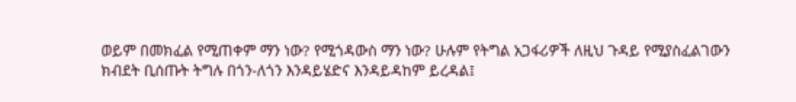ወይም በመክፈል የሚጠቀም ማን ነው? የሚጎዳውስ ማን ነው? ሁሉም የትግል አጋፋሪዎች ለዚህ ጉዳይ የሚያስፈልገውን ክብደት ቢሰጡት ትግሉ በጎን-ለጎን እንዳይሄድና እንዳይዳከም ይረዳል፤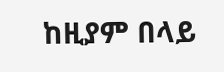ከዚያም በላይ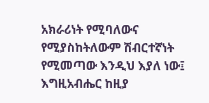አክራሪነት የሚባለውና የሚያስከትለውም ሽብርተኛነት የሚመጣው እንዲህ እያለ ነው፤ እግዚአብሔር ከዚያ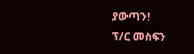ያውጣን!
ፕ/ር መስፍን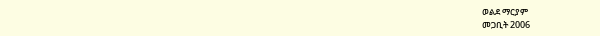ወልደ ማርያም
መጋቢት 2006